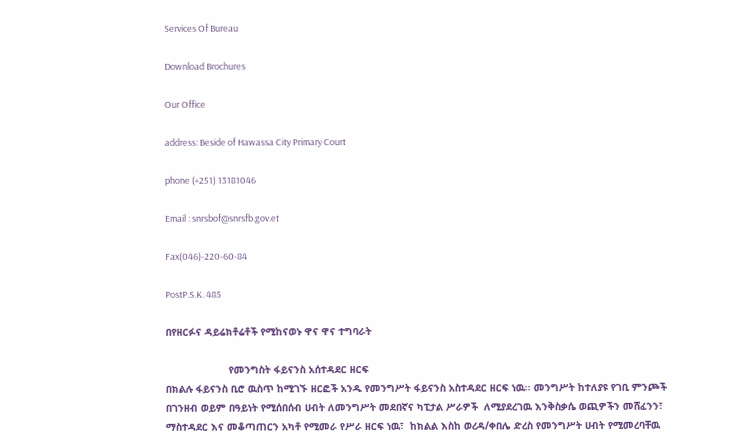Services Of Bureau

Download Brochures

Our Office

address: Beside of Hawassa City Primary Court

phone (+251) 13181046

Email : snrsbof@snrsfb.gov.et

Fax(046)-220-60-84

PostP.S.K. 485

በየዘርፉና ዳይሬክቶሬቶች የሚከናወኑ ዋና ዋና ተግባራት

                     የመንግስት ፋይናንስ አሰተዳደር ዘርፍ
በክልሉ ፋይናንስ ቢሮ ዉስጥ ከሚገኙ ዘርፎች አንዱ የመንግሥት ፋይናንስ አስተዳደር ዘርፍ ነዉ፡፡ መንግሥት ከተለያዩ የገቢ ምንጮች በገንዘብ ወይም በዓይነት የሚሰበሰብ ሀብት ለመንግሥት መደበኛና ካፒታል ሥራዎች  ለሚያደረገዉ እንቅስቃሴ ወጪዎችን መሸፈንን፣ ማስተዳደር እና መቆጣጠርን አካቶ የሚመራ የሥራ ዘርፍ ነዉ፣  ከክልል እስከ ወረዳ/ቀበሌ ድረስ የመንግሥት ሀብት የሚመረባቸዉ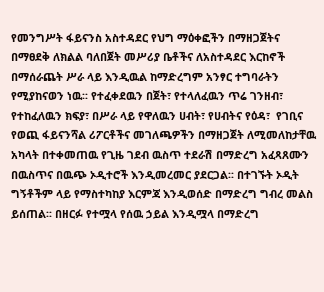የመንግሥት ፋይናንስ አስተዳደር የህግ ማዕቀፎችን በማዘጋጀትና በማፀደቅ ለክልል ባለበጀት መሥሪያ ቤቶችና ለአስተዳደር እርከኖች በማሰራጨት ሥራ ላይ እንዲዉል ከማድረግም አንፃር ተግባራትን የሚያከናወን ነዉ፡፡ የተፈቀደዉን በጀት፣ የተላለፈዉን ጥሬ ገንዘብ፣ የተከፈለዉን ክፍያ፣ በሥራ ላይ የዋለዉን ሀብት፣ የሀብትና የዕዳ፣  የገቢና የወጪ ፋይናንሻል ሪፖርቶችና መገለጫዎችን በማዘጋጀት ለሚመለከታቸዉ አካላት በተቀመጠዉ የጊዜ ገደብ ዉስጥ ተደራሽ በማድረግ አፈጻጸሙን በዉስጥና በዉጭ ኦዲተሮች እንዲመረመር ያደርጋል፡፡ በተገኙት ኦዲት ግኝቶችም ላይ የማስተካከያ እርምጃ እንዲወሰድ በማድረግ ግብረ መልስ ይሰጠል፡፡ በዘርፉ የተሟላ የሰዉ ኃይል እንዲሟላ በማድረግ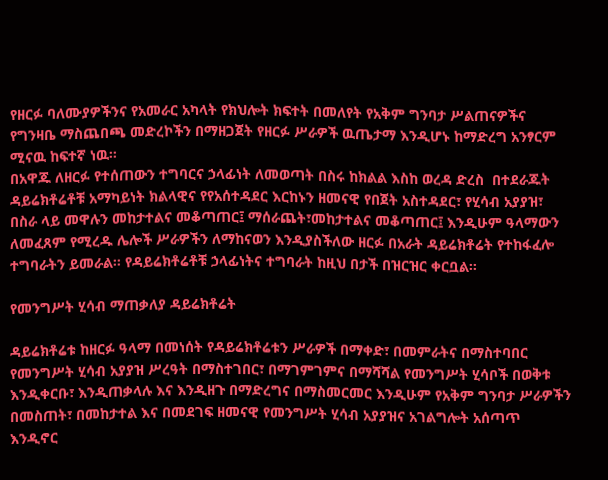የዘርፉ ባለሙያዎችንና የአመራር አካላት የክህሎት ክፍተት በመለየት የአቅም ግንባታ ሥልጠናዎችና የግንዛቤ ማስጨበጫ መድረኮችን በማዘጋጀት የዘርፉ ሥራዎች ዉጤታማ እንዲሆኑ ከማድረግ አንፃርም ሚናዉ ከፍተኛ ነዉ፡፡
በአዋጁ ለዘርፉ የተሰጠውን ተግባርና ኃላፊነት ለመወጣት በስሩ ከክልል እስከ ወረዳ ድረስ  በተደራጁት ዳይሬክቶሬቶቹ አማካይነት ክልላዊና የየአሰተዳደር እርከኑን ዘመናዊ የበጀት አስተዳደር፣ የሂሳብ አያያዝ፣ በስራ ላይ መዋሉን መከታተልና መቆጣጠር፤ ማሰራጨት፣መከታተልና መቆጣጠር፤ እንዲሁም ዓላማውን ለመፈጸም የሚረዱ ሌሎች ሥራዎችን ለማከናወን እንዲያስችለው ዘርፉ በአራት ዳይሬክቶሬት የተከፋፈሎ ተግባራትን ይመራል፡፡ የዳይሬክቶሬቶቹ ኃላፊነትና ተግባራት ከዚህ በታች በዝርዝር ቀርቧል፡፡

የመንግሥት ሂሳብ ማጠቃለያ ዳይሬክቶሬት

ዳይሬክቶሬቱ ከዘርፉ ዓላማ በመነሰት የዳይሬክቶሬቱን ሥራዎች በማቀድ፣ በመምራትና በማስተባበር የመንግሥት ሂሳብ አያያዝ ሥረዓት በማስተገበር፣ በማገምገምና በማሻሻል የመንግሥት ሂሳቦች በወቅቱ  እንዲቀርቡ፣ እንዲጠቃላሉ እና እንዲዘጉ በማድረግና በማስመርመር እንዲሁም የአቅም ግንባታ ሥራዎችን በመስጠት፣ በመከታተል እና በመደገፍ ዘመናዊ የመንግሥት ሂሳብ አያያዝና አገልግሎት አሰጣጥ እንዲኖር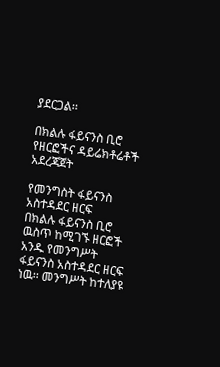ያደርጋል፡፡

በክልሉ ፋይናንስ ቢሮ የዘርፎችና ዳይሬክቶሬቶች አደረጃጀት

የመንግስት ፋይናንስ አስተዳደር ዘርፍ
በክልሉ ፋይናንስ ቢሮ ዉስጥ ከሚገኙ ዘርፎች አንዱ የመንግሥት ፋይናንስ አስተዳደር ዘርፍ ነዉ፡፡ መንግሥት ከተለያዩ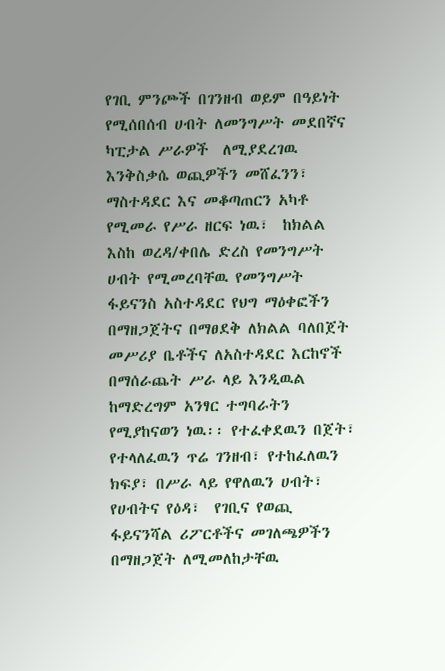የገቢ ምንጮች በገንዘብ ወይም በዓይነት የሚሰበሰብ ሀብት ለመንግሥት መደበኛና ካፒታል ሥራዎች  ለሚያደረገዉ እንቅስቃሴ ወጪዎችን መሸፈንን፣ ማስተዳደር እና መቆጣጠርን አካቶ የሚመራ የሥራ ዘርፍ ነዉ፣  ከክልል እስከ ወረዳ/ቀበሌ ድረስ የመንግሥት ሀብት የሚመረባቸዉ የመንግሥት ፋይናንስ አስተዳደር የህግ ማዕቀፎችን በማዘጋጀትና በማፀደቅ ለክልል ባለበጀት መሥሪያ ቤቶችና ለአስተዳደር እርከኖች በማሰራጨት ሥራ ላይ እንዲዉል ከማድረግም አንፃር ተግባራትን የሚያከናወን ነዉ፡፡ የተፈቀደዉን በጀት፣ የተላለፈዉን ጥሬ ገንዘብ፣ የተከፈለዉን ክፍያ፣ በሥራ ላይ የዋለዉን ሀብት፣ የሀብትና የዕዳ፣  የገቢና የወጪ ፋይናንሻል ሪፖርቶችና መገለጫዎችን በማዘጋጀት ለሚመለከታቸዉ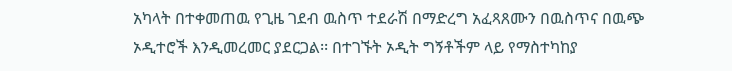አካላት በተቀመጠዉ የጊዜ ገደብ ዉስጥ ተደራሽ በማድረግ አፈጻጸሙን በዉስጥና በዉጭ ኦዲተሮች እንዲመረመር ያደርጋል፡፡ በተገኙት ኦዲት ግኝቶችም ላይ የማስተካከያ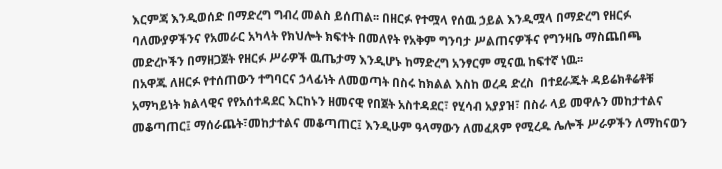እርምጃ እንዲወሰድ በማድረግ ግብረ መልስ ይሰጠል፡፡ በዘርፉ የተሟላ የሰዉ ኃይል እንዲሟላ በማድረግ የዘርፉ ባለሙያዎችንና የአመራር አካላት የክህሎት ክፍተት በመለየት የአቅም ግንባታ ሥልጠናዎችና የግንዛቤ ማስጨበጫ መድረኮችን በማዘጋጀት የዘርፉ ሥራዎች ዉጤታማ እንዲሆኑ ከማድረግ አንፃርም ሚናዉ ከፍተኛ ነዉ፡፡
በአዋጁ ለዘርፉ የተሰጠውን ተግባርና ኃላፊነት ለመወጣት በስሩ ከክልል እስከ ወረዳ ድረስ  በተደራጁት ዳይሬክቶሬቶቹ አማካይነት ክልላዊና የየአሰተዳደር እርከኑን ዘመናዊ የበጀት አስተዳደር፣ የሂሳብ አያያዝ፣ በስራ ላይ መዋሉን መከታተልና መቆጣጠር፤ ማሰራጨት፣መከታተልና መቆጣጠር፤ እንዲሁም ዓላማውን ለመፈጸም የሚረዱ ሌሎች ሥራዎችን ለማከናወን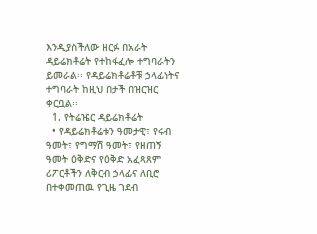እንዲያስችለው ዘርፉ በአራት ዳይሬክቶሬት የተከፋፈሎ ተግባራትን ይመራል፡፡ የዳይሬክቶሬቶቹ ኃላፊነትና ተግባራት ከዚህ በታች በዝርዝር ቀርቧል፡፡
  1. የትሬዤር ዳይሬክቶሬት
  • የዳይሬክቶሬቱን ዓመታዊ፣ የሩብ ዓመት፣ የግማሽ ዓመት፣ የዘጠኝ ዓመት ዕቅድና የዕቅድ አፈጻጸም ሪፖርቶችን ለቅርብ ኃላፊና ለቢሮ በተቀመጠዉ የጊዜ ገደብ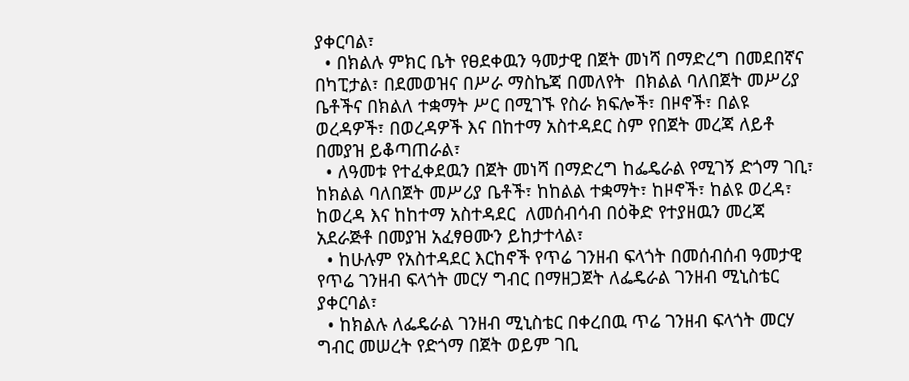ያቀርባል፣
  • በክልሉ ምክር ቤት የፀደቀዉን ዓመታዊ በጀት መነሻ በማድረግ በመደበኛና በካፒታል፣ በደመወዝና በሥራ ማስኬጃ በመለየት  በክልል ባለበጀት መሥሪያ ቤቶችና በክልለ ተቋማት ሥር በሚገኙ የስራ ክፍሎች፣ በዞኖች፣ በልዩ ወረዳዎች፣ በወረዳዎች እና በከተማ አስተዳደር ስም የበጀት መረጃ ለይቶ በመያዝ ይቆጣጠራል፣
  • ለዓመቱ የተፈቀደዉን በጀት መነሻ በማድረግ ከፌዴራል የሚገኝ ድጎማ ገቢ፣ ከክልል ባለበጀት መሥሪያ ቤቶች፣ ከከልል ተቋማት፣ ከዞኖች፣ ከልዩ ወረዳ፣ ከወረዳ እና ከከተማ አስተዳደር  ለመሰብሳብ በዕቅድ የተያዘዉን መረጃ አደራጅቶ በመያዝ አፈፃፀሙን ይከታተላል፣
  • ከሁሉም የአስተዳደር እርከኖች የጥሬ ገንዘብ ፍላጎት በመሰብሰብ ዓመታዊ የጥሬ ገንዘብ ፍላጎት መርሃ ግብር በማዘጋጀት ለፌዴራል ገንዘብ ሚኒስቴር ያቀርባል፣
  • ከክልሉ ለፌዴራል ገንዘብ ሚኒስቴር በቀረበዉ ጥሬ ገንዘብ ፍላጎት መርሃ ግብር መሠረት የድጎማ በጀት ወይም ገቢ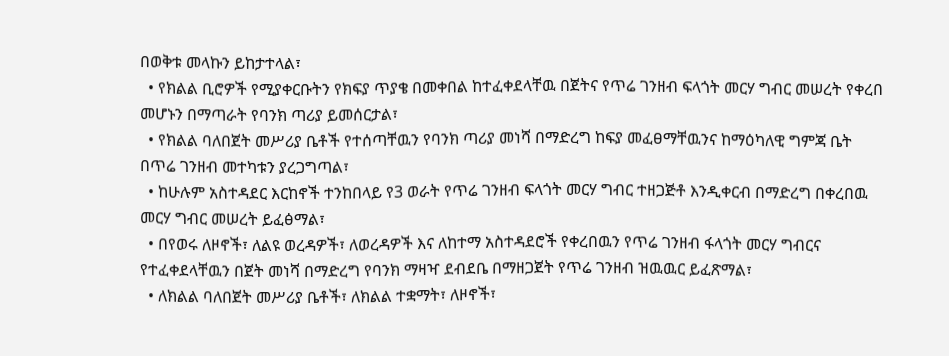በወቅቱ መላኩን ይከታተላል፣
  • የክልል ቢሮዎች የሚያቀርቡትን የክፍያ ጥያቄ በመቀበል ከተፈቀደላቸዉ በጀትና የጥሬ ገንዘብ ፍላጎት መርሃ ግብር መሠረት የቀረበ መሆኑን በማጣራት የባንክ ጣሪያ ይመሰርታል፣
  • የክልል ባለበጀት መሥሪያ ቤቶች የተሰጣቸዉን የባንክ ጣሪያ መነሻ በማድረግ ከፍያ መፈፀማቸዉንና ከማዕካለዊ ግምጃ ቤት በጥሬ ገንዘብ መተካቱን ያረጋግጣል፣
  • ከሁሉም አስተዳደር እርከኖች ተንከበላይ የ3 ወራት የጥሬ ገንዘብ ፍላጎት መርሃ ግብር ተዘጋጅቶ እንዲቀርብ በማድረግ በቀረበዉ መርሃ ግብር መሠረት ይፈፅማል፣
  • በየወሩ ለዞኖች፣ ለልዩ ወረዳዎች፣ ለወረዳዎች እና ለከተማ አስተዳደሮች የቀረበዉን የጥሬ ገንዘብ ፋላጎት መርሃ ግብርና የተፈቀደላቸዉን በጀት መነሻ በማድረግ የባንክ ማዛዣ ደብደቤ በማዘጋጀት የጥሬ ገንዘብ ዝዉዉር ይፈጽማል፣
  • ለክልል ባለበጀት መሥሪያ ቤቶች፣ ለክልል ተቋማት፣ ለዞኖች፣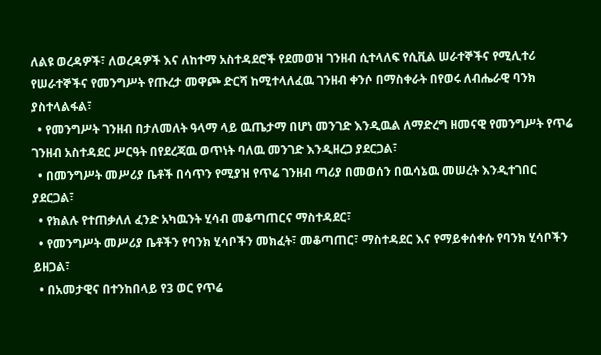ለልዩ ወረዳዎች፣ ለወረዳዎች እና ለከተማ አስተዳደሮች የደመወዝ ገንዘብ ሲተላለፍ የሲቪል ሠራተኞችና የሚሊተሪ የሠራተኞችና የመንግሥት የጡረታ መዋጮ ድርሻ ከሚተላለፈዉ ገንዘብ ቀንሶ በማስቀራት በየወሩ ለብሔራዊ ባንክ ያስተላልፋል፣
  • የመንግሥት ገንዘብ በታለመለት ዓላማ ላይ ዉጤታማ በሆነ መንገድ እንዲዉል ለማድረግ ዘመናዊ የመንግሥት የጥሬ ገንዘብ አስተዳደር ሥርዓት በየደረጃዉ ወጥነት ባለዉ መንገድ እንዲዘረጋ ያደርጋል፣
  • በመንግሥት መሥሪያ ቤቶች በሳጥን የሚያዝ የጥሬ ገንዘብ ጣሪያ በመወሰን በዉሳኔዉ መሠረት እንዲተገበር ያደርጋል፣
  • የክልሉ የተጠቃለለ ፈንድ አካዉንት ሂሳብ መቆጣጠርና ማስተዳደር፣
  • የመንግሥት መሥሪያ ቤቶችን የባንክ ሂሳቦችን መክፈት፣ መቆጣጠር፣ ማስተዳደር እና የማይቀሰቀሱ የባንክ ሂሳቦችን ይዘጋል፣
  • በአመታዊና በተንከበላይ የ3 ወር የጥሬ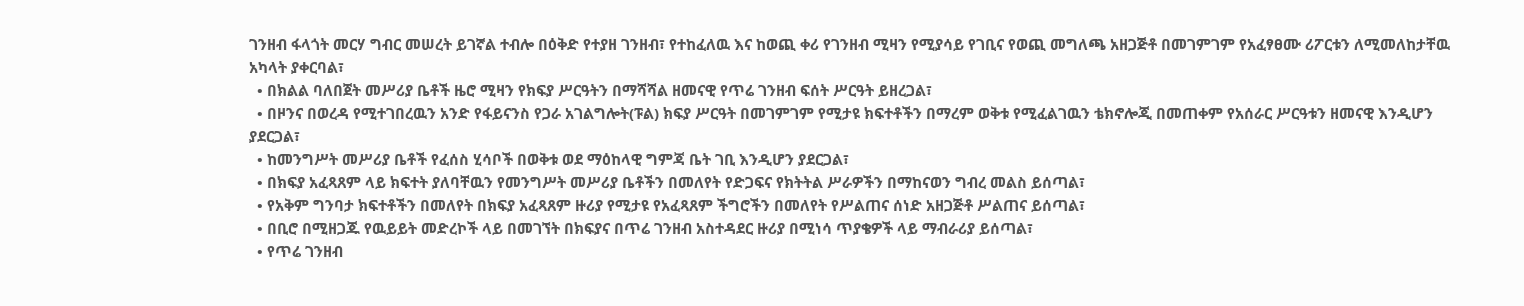ገንዘብ ፋላጎት መርሃ ግብር መሠረት ይገኛል ተብሎ በዕቅድ የተያዘ ገንዘብ፣ የተከፈለዉ እና ከወጪ ቀሪ የገንዘብ ሚዛን የሚያሳይ የገቢና የወጪ መግለጫ አዘጋጅቶ በመገምገም የአፈፃፀሙ ሪፖርቱን ለሚመለከታቸዉ አካላት ያቀርባል፣
  • በክልል ባለበጀት መሥሪያ ቤቶች ዜሮ ሚዛን የክፍያ ሥርዓትን በማሻሻል ዘመናዊ የጥሬ ገንዘብ ፍሰት ሥርዓት ይዘረጋል፣
  • በዞንና በወረዳ የሚተገበረዉን አንድ የፋይናንስ የጋራ አገልግሎት(ፑል) ክፍያ ሥርዓት በመገምገም የሚታዩ ክፍተቶችን በማረም ወቅቱ የሚፈልገዉን ቴክኖሎጂ በመጠቀም የአሰራር ሥርዓቱን ዘመናዊ እንዲሆን ያደርጋል፣
  • ከመንግሥት መሥሪያ ቤቶች የፈሰስ ሂሳቦች በወቅቱ ወደ ማዕከላዊ ግምጃ ቤት ገቢ እንዲሆን ያደርጋል፣
  • በክፍያ አፈጻጸም ላይ ክፍተት ያለባቸዉን የመንግሥት መሥሪያ ቤቶችን በመለየት የድጋፍና የክትትል ሥራዎችን በማከናወን ግብረ መልስ ይሰጣል፣
  • የአቅም ግንባታ ክፍተቶችን በመለየት በክፍያ አፈጻጸም ዙሪያ የሚታዩ የአፈጻጸም ችግሮችን በመለየት የሥልጠና ሰነድ አዘጋጅቶ ሥልጠና ይሰጣል፣
  • በቢሮ በሚዘጋጁ የዉይይት መድረኮች ላይ በመገኘት በክፍያና በጥሬ ገንዘብ አስተዳደር ዙሪያ በሚነሳ ጥያቄዎች ላይ ማብራሪያ ይሰጣል፣
  • የጥሬ ገንዘብ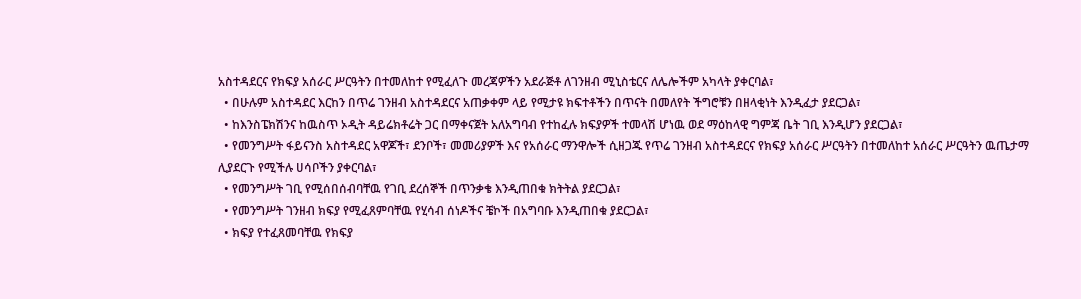አስተዳደርና የክፍያ አሰራር ሥርዓትን በተመለከተ የሚፈለጉ መረጃዎችን አደራጅቶ ለገንዘብ ሚኒስቴርና ለሌሎችም አካላት ያቀርባል፣
  • በሁሉም አስተዳደር እርከን በጥሬ ገንዘብ አስተዳደርና አጠቃቀም ላይ የሚታዩ ክፍተቶችን በጥናት በመለየት ችግሮቹን በዘላቂነት እንዲፈታ ያደርጋል፣
  • ከእንስፔክሽንና ከዉስጥ ኦዲት ዳይሬክቶሬት ጋር በማቀናጀት አለአግባብ የተከፈሉ ክፍያዎች ተመላሽ ሆነዉ ወደ ማዕከላዊ ግምጃ ቤት ገቢ እንዲሆን ያደርጋል፣
  • የመንግሥት ፋይናንስ አስተዳደር አዋጆች፣ ደንቦች፣ መመሪያዎች እና የአሰራር ማንዋሎች ሲዘጋጁ የጥሬ ገንዘብ አስተዳደርና የክፍያ አሰራር ሥርዓትን በተመለከተ አሰራር ሥርዓትን ዉጤታማ ሊያደርጉ የሚችሉ ሀሳቦችን ያቀርባል፣
  • የመንግሥት ገቢ የሚሰበሰብባቸዉ የገቢ ደረሰኞች በጥንቃቄ እንዲጠበቁ ክትትል ያደርጋል፣
  • የመንግሥት ገንዘብ ክፍያ የሚፈጸምባቸዉ የሂሳብ ሰነዶችና ቼኮች በአግባቡ እንዲጠበቁ ያደርጋል፣
  • ክፍያ የተፈጸመባቸዉ የክፍያ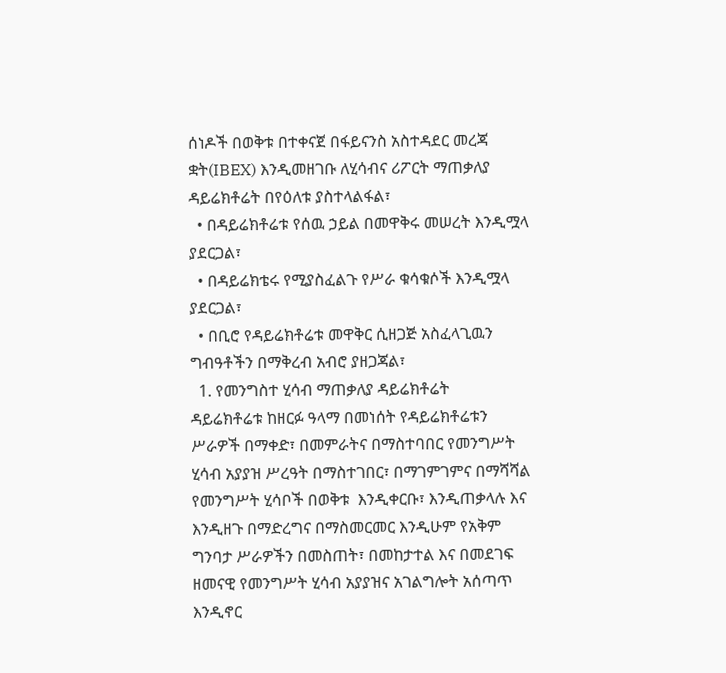ሰነዶች በወቅቱ በተቀናጀ በፋይናንስ አስተዳደር መረጃ ቋት(IBEX) እንዲመዘገቡ ለሂሳብና ሪፖርት ማጠቃለያ ዳይሬክቶሬት በየዕለቱ ያስተላልፋል፣
  • በዳይሬክቶሬቱ የሰዉ ኃይል በመዋቅሩ መሠረት እንዲሟላ ያደርጋል፣
  • በዳይሬክቴሩ የሚያስፈልጉ የሥራ ቁሳቁሶች እንዲሟላ ያደርጋል፣
  • በቢሮ የዳይሬክቶሬቱ መዋቅር ሲዘጋጅ አስፈላጊዉን ግብዓቶችን በማቅረብ አብሮ ያዘጋጃል፣
  1. የመንግስተ ሂሳብ ማጠቃለያ ዳይሬክቶሬት
ዳይሬክቶሬቱ ከዘርፉ ዓላማ በመነሰት የዳይሬክቶሬቱን ሥራዎች በማቀድ፣ በመምራትና በማስተባበር የመንግሥት ሂሳብ አያያዝ ሥረዓት በማስተገበር፣ በማገምገምና በማሻሻል የመንግሥት ሂሳቦች በወቅቱ  እንዲቀርቡ፣ እንዲጠቃላሉ እና እንዲዘጉ በማድረግና በማስመርመር እንዲሁም የአቅም ግንባታ ሥራዎችን በመስጠት፣ በመከታተል እና በመደገፍ ዘመናዊ የመንግሥት ሂሳብ አያያዝና አገልግሎት አሰጣጥ እንዲኖር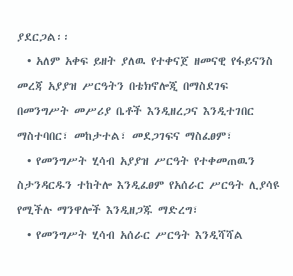ያደርጋል፡፡
  • አለም አቀፍ ይዘት ያለዉ የተቀናጀ ዘመናዊ የፋይናንስ መረጃ አያያዝ ሥርዓትን በቴክኖሎጂ በማስደገፍ በመንግሥት መሥሪያ ቤቶች እንዲዘረጋና እንዲተገበር ማስተባበር፣ መከታተል፣ መደጋገፍና ማስፈፀም፣
  • የመንግሥት ሂሳብ አያያዝ ሥርዓት የተቀመጠዉን ስታንዳርዱን ተከትሎ እንዲፈፀም የአሰራር ሥርዓት ሊያሳዩ የሚችሉ ማንዋሎች እንዲዘጋጁ ማድረግ፣
  • የመንግሥት ሂሳብ አሰራር ሥርዓት እንዲሻሻል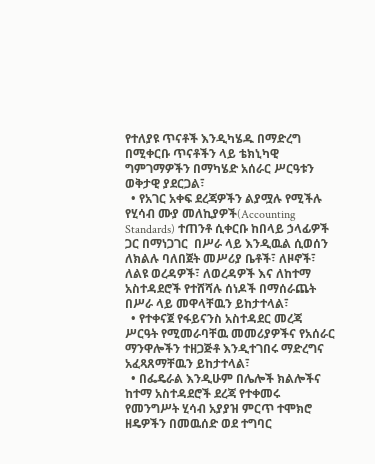የተለያዩ ጥናቶች እንዲካሄዱ በማድረግ በሚቀርቡ ጥናቶችን ላይ ቴክኒካዊ ግምገማዎችን በማካሄድ አሰራር ሥርዓቱን ወቅታዊ ያደርጋል፣
  • የአገር አቀፍ ደረጃዎችን ልያሟሉ የሚችሉ የሂሳብ ሙያ መለኪያዎች(Accounting Standards) ተጠንቶ ሲቀርቡ ከበላይ ኃላፊዎች ጋር በማነጋገር  በሥራ ላይ እንዲዉል ሲወሰን ለክልሉ ባለበጀት መሥሪያ ቤቶች፣ ለዞኖች፣ ለልዩ ወረዳዎች፣ ለወረዳዎች እና ለከተማ አስተዳደሮች የተሸሻሉ ሰነዶች በማሰራጨት በሥራ ላይ መዋላቸዉን ይከታተላል፣
  • የተቀናጀ የፋይናንስ አስተዳደር መረጃ ሥርዓት የሚመራባቸዉ መመሪያዎችና የአሰራር ማንዋሎችን ተዘጋጅቶ እንዲተገበሩ ማድረግና አፈጻጸማቸዉን ይከታተላል፣
  • በፌዴራል እንዲሁም በሌሎች ክልሎችና ከተማ አስተዳደሮች ደረጃ የተቀመሩ የመንግሥት ሂሳብ አያያዝ ምርጥ ተሞክሮ ዘዴዎችን በመዉሰድ ወደ ተግባር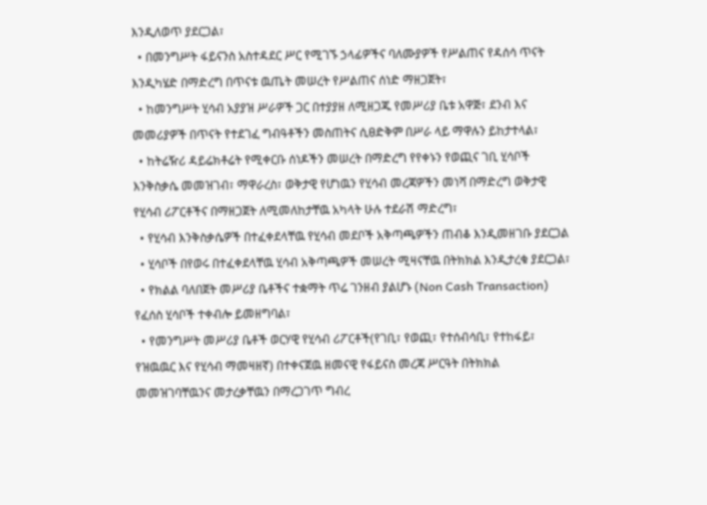እንዲለወጥ ያደርጋል፣
  • በመንግሥት ፋይናንስ አስተዳደር ሥር የሚገኙ ኃላፊዎችና ባለሙያዎች የሥልጠና የዳሰሳ ጥናት እንዲካሄድ በማድረግ በጥናቱ ዉጤት መሠረት የሥልጠና ሰነድ ማዘጋጀት፣
  • ከመንግሥት ሂሳብ አያያዝ ሥራዎች ጋር በተያያዘ ለሚዘጋጁ የመሥሪያ ቤቱ አዋጅ፣ ደንብ እና መመሪያዎች በጥናት የተደገፈ ግብዓቶችን መስጠትና ሲፀድቅም በሥራ ላይ ማዋሉን ይከታተላል፣
  • ከትሬዥሪ ዳይሬክቶሬት የሚቀርቡ ሰነዶችን መሠረት በማድረግ የየቀኑን የወጪና ገቢ ሂሳቦች እንቅስቃሴ መመዝገብ፣ ማዋራረስ፣ ወቅታዊ የሆነዉን የሂሳብ መረጃዎችን መነሻ በማድረግ ወቅታዊ የሂሳብ ሪፖርቶችና በማዘጋጀት ለሚመለከታቸዉ አካላት ሁሉ ተደራሽ ማድረግ፣
  • የሂሳብ እንቅስቃሴዎች በተፈቀደላቸዉ የሂሳብ መደቦች አቅጣጫዎችን ጠብቆ እንዲመዘገቡ ያደርጋል
  • ሂሳቦች በየወሩ በተፈቀደላቸዉ ሂሳብ አቅጣጫዎች መሠረት ሚዛናቸዉ በትክክል እንዲታረቁ ያደርጋል፣
  • የክልል ባለበጀት መሥሪያ ቤቶችና ተቋማት ጥሬ ገንዘብ ያልሆኑ (Non Cash Transaction) የፈሰስ ሂሳቦች ተቀብሎ ይመዘግባል፣
  • የመንግሥት መሥሪያ ቤቶች ወርሃዊ የሂሳብ ሪፖርቶች(የገቢ፣ የወጪ፣ የተሰብሳቢ፣ የተከፋይ፣ የዝዉዉር እና የሂሳብ ማመዛዘኛ) በተቀናጀዉ ዘመናዊ የፋይናስ መረጃ ሥርዓት በትክክል መመዝገባቸዉንና መታረቃቸዉን በማረጋገጥ ግብረ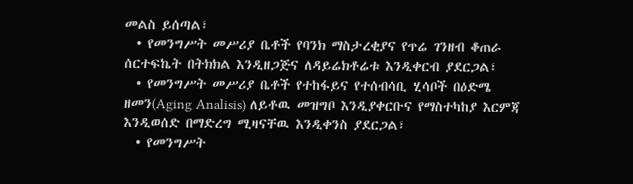መልስ ይሰጣል፣
  • የመንግሥት መሥሪያ ቤቶች የባንክ ማስታረቂያና የጥሬ ገንዘብ ቆጠራ ሰርተፍኬት በትክክል እንዲዘጋጅና ለዳይሬክቶሬቱ እንዲቀርብ ያደርጋል፣
  • የመንግሥት መሥሪያ ቤቶች የተከፋይና የተሰብሳቢ ሂሳቦች በዕድሜ ዘመን(Aging Analisis) ለይቶዉ መዝግቦ እንዲያቀርቡና የማስተካከያ እርምጃ እንዲወሰድ በማድረግ ሚዛናቸዉ እንዲቀንስ ያደርጋል፣
  • የመንግሥት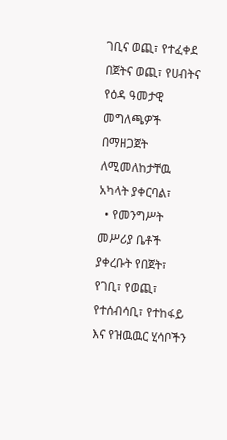ገቢና ወጪ፣ የተፈቀደ በጀትና ወጪ፣ የሀብትና የዕዳ ዓመታዊ መግለጫዎች በማዘጋጀት ለሚመለከታቸዉ አካላት ያቀርባል፣
  • የመንግሥት መሥሪያ ቤቶች ያቀረቡት የበጀት፣ የገቢ፣ የወጪ፣ የተሰብሳቢ፣ የተከፋይ እና የዝዉዉር ሂሳቦችን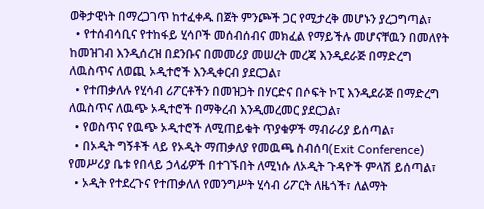ወቅታዊነት በማረጋገጥ ከተፈቀዱ በጀት ምንጮች ጋር የሚታረቅ መሆኑን ያረጋግጣል፣
  • የተሰብሳቢና የተከፋይ ሂሳቦች መሰብሰብና መክፈል የማይችሉ መሆናቸዉን በመለየት ከመዝገብ እንዲሰረዝ በደንቡና በመመሪያ መሠረት መረጃ እንዲደራጅ በማድረግ ለዉስጥና ለወጪ ኦዲተሮች እንዲቀርብ ያደርጋል፣
  • የተጠቃለሉ የሂሳብ ሪፖርቶችን በመዝጋት በሃርድና በሶፍት ኮፒ እንዲደራጅ በማድረግ ለዉስጥና ለዉጭ ኦዲተሮች በማቅረብ እንዲመረመር ያደርጋል፣
  • የወስጥና የዉጭ ኦዲተሮች ለሚጠይቁት ጥያቁዎች ማብራሪያ ይሰጣል፣
  • በኦዲት ግኝቶች ላይ የኦዲት ማጠቃለያ የመዉጫ ስብሰባ(Exit Conference) የመሥሪያ ቤቱ የበላይ ኃላፊዎች በተገኙበት ለሚነሱ ለኦዲት ጉዳዮች ምላሽ ይሰጣል፣
  • ኦዲት የተደረጉና የተጠቃለለ የመንግሥት ሂሳብ ሪፖርት ለዜጎች፣ ለልማት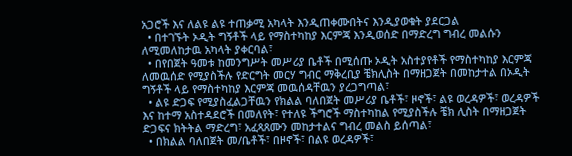አጋሮች እና ለልዩ ልዩ ተጠቃሚ አካላት እንዲጠቀሙበትና እንዲያወቁት ያደርጋል
  • በተገኙት ኦዲት ግኝቶች ላይ የማስተካከያ እርምጃ እንዲወሰድ በማድረግ ግብረ መልሱን ለሚመለከታዉ አካላት ያቀርባል፣
  • በየበጀት ዓመቱ ከመንግሥት መሥሪያ ቤቶች በሚሰጡ ኦዲት አስተያየቶች የማስተካከያ እርምጃ ለመዉሰድ የሚያስችሉ የድርግት መርሃ ግብር ማቅረቢያ ቼክሊስት በማዘጋጀት በመከታተል በኦዲት ግኝቶች ላይ የማስተካከያ እርምጃ መዉሰዳቸዉን ያረጋግጣል፣
  • ልዩ ድጋፍ የሚያስፈልጋቸዉን የክልል ባለበጀት መሥሪያ ቤቶች፣ ዞኖች፣ ልዩ ወረዳዎች፣ ወረዳዎች እና ከተማ አስተዳደሮች በመለየት፣ የተለዩ ችግሮች ማስተካከል የሚያስችሉ ቼክ ሊስት በማዘጋጀት ድጋፍና ክትትል ማድረግ፣ አፈጻጸሙን መከታተልና ግብረ መልስ ይሰጣል፣
  • በክልል ባለበጀት መ/ቤቶች፣ በዞኖች፣ በልዩ ወረዳዎች፣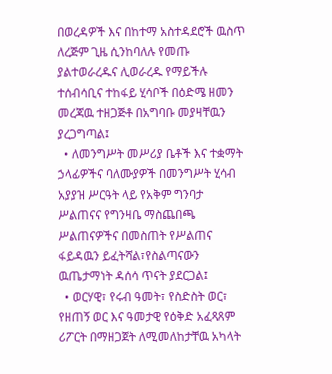በወረዳዎች እና በከተማ አስተዳደሮች ዉስጥ ለረጅም ጊዜ ሲንከባለሉ የመጡ ያልተወራረዱና ሊወራረዱ የማይችሉ ተሰብሳቢና ተከፋይ ሂሳቦች በዕድሜ ዘመን መረጃዉ ተዘጋጅቶ በአግባቡ መያዛቸዉን ያረጋግጣል፤
  • ለመንግሥት መሥሪያ ቤቶች እና ተቋማት ኃላፊዎችና ባለሙያዎች በመንግሥት ሂሳብ አያያዝ ሥርዓት ላይ የአቅም ግንባታ ሥልጠናና የግንዛቤ ማስጨበጫ ሥልጠናዎችና በመስጠት የሥልጠና ፋይዳዉን ይፈትሻል፣የስልጣናውን ዉጤታማነት ዳሰሳ ጥናት ያደርጋል፤
  • ወርሃዊ፣ የሩብ ዓመት፣ የስድስት ወር፣ የዘጠኝ ወር እና ዓመታዊ የዕቅድ አፈጻጸም ሪፖርት በማዘጋጀት ለሚመለከታቸዉ አካላት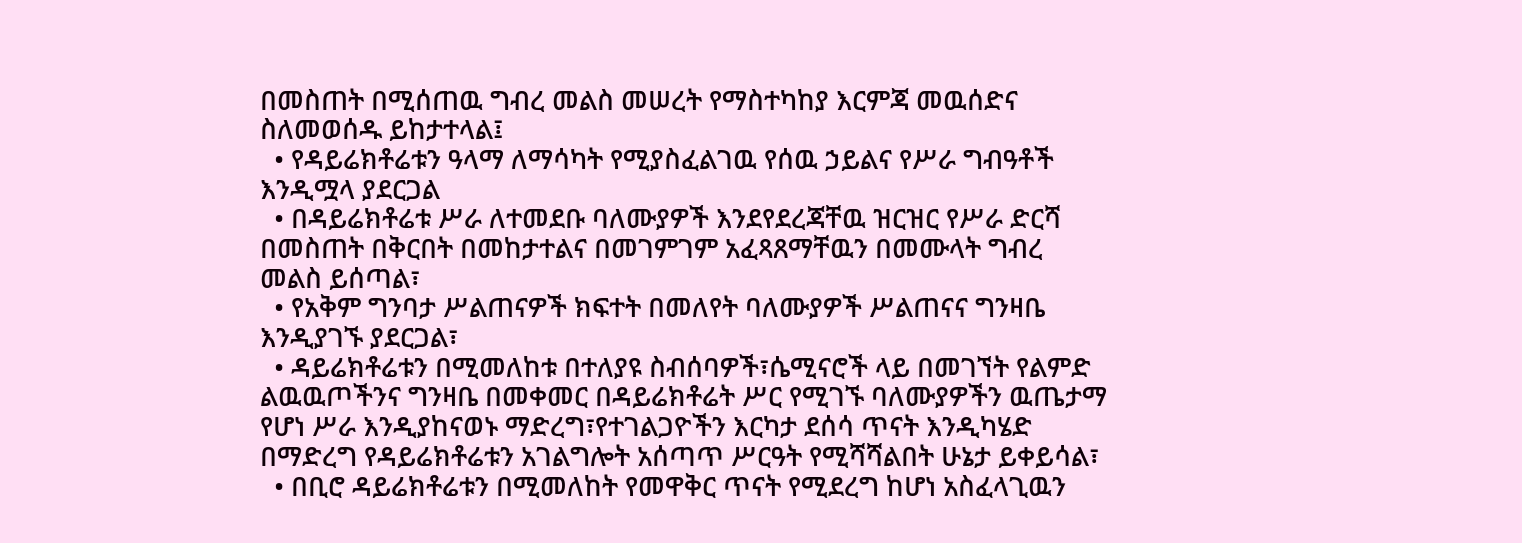በመስጠት በሚሰጠዉ ግብረ መልስ መሠረት የማስተካከያ እርምጃ መዉሰድና ስለመወሰዱ ይከታተላል፤
  • የዳይሬክቶሬቱን ዓላማ ለማሳካት የሚያስፈልገዉ የሰዉ ኃይልና የሥራ ግብዓቶች እንዲሟላ ያደርጋል
  • በዳይሬክቶሬቱ ሥራ ለተመደቡ ባለሙያዎች እንደየደረጃቸዉ ዝርዝር የሥራ ድርሻ በመስጠት በቅርበት በመከታተልና በመገምገም አፈጻጸማቸዉን በመሙላት ግብረ መልስ ይሰጣል፣
  • የአቅም ግንባታ ሥልጠናዎች ክፍተት በመለየት ባለሙያዎች ሥልጠናና ግንዛቤ እንዲያገኙ ያደርጋል፣
  • ዳይሬክቶሬቱን በሚመለከቱ በተለያዩ ስብሰባዎች፣ሴሚናሮች ላይ በመገኘት የልምድ ልዉዉጦችንና ግንዛቤ በመቀመር በዳይሬክቶሬት ሥር የሚገኙ ባለሙያዎችን ዉጤታማ የሆነ ሥራ እንዲያከናወኑ ማድረግ፣የተገልጋዮችን እርካታ ደሰሳ ጥናት እንዲካሄድ በማድረግ የዳይሬክቶሬቱን አገልግሎት አሰጣጥ ሥርዓት የሚሻሻልበት ሁኔታ ይቀይሳል፣
  • በቢሮ ዳይሬክቶሬቱን በሚመለከት የመዋቅር ጥናት የሚደረግ ከሆነ አስፈላጊዉን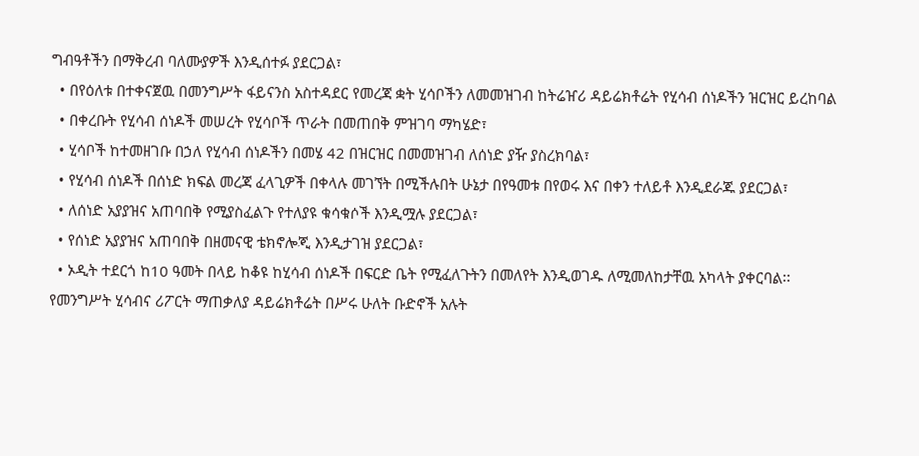ግብዓቶችን በማቅረብ ባለሙያዎች እንዲሰተፉ ያደርጋል፣
  • በየዕለቱ በተቀናጀዉ በመንግሥት ፋይናንስ አስተዳደር የመረጃ ቋት ሂሳቦችን ለመመዝገብ ከትሬዠሪ ዳይሬክቶሬት የሂሳብ ሰነዶችን ዝርዝር ይረከባል
  • በቀረቡት የሂሳብ ሰነዶች መሠረት የሂሳቦች ጥራት በመጠበቅ ምዝገባ ማካሄድ፣
  • ሂሳቦች ከተመዘገቡ በኃለ የሂሳብ ሰነዶችን በመሄ 42 በዝርዝር በመመዝገብ ለሰነድ ያዥ ያስረክባል፣
  • የሂሳብ ሰነዶች በሰነድ ክፍል መረጃ ፈላጊዎች በቀላሉ መገኘት በሚችሉበት ሁኔታ በየዓመቱ በየወሩ እና በቀን ተለይቶ እንዲደራጁ ያደርጋል፣
  • ለሰነድ አያያዝና አጠባበቅ የሚያስፈልጉ የተለያዩ ቁሳቁሶች እንዲሟሉ ያደርጋል፣
  • የሰነድ አያያዝና አጠባበቅ በዘመናዊ ቴክኖሎጂ እንዲታገዝ ያደርጋል፣
  • ኦዲት ተደርጎ ከ10 ዓመት በላይ ከቆዩ ከሂሳብ ሰነዶች በፍርድ ቤት የሚፈለጉትን በመለየት እንዲወገዱ ለሚመለከታቸዉ አካላት ያቀርባል፡፡
የመንግሥት ሂሳብና ሪፖርት ማጠቃለያ ዳይሬክቶሬት በሥሩ ሁለት ቡድኖች አሉት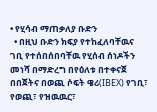• የሂሳብ ማጠቃለያ ቡድን
  • በዚህ ቡድን ክፍያ የተከፈለባቸዉና ገቢ የተሰበሰበባቸዉ የሂሰብ ሰነዶችን መነሻ በማድረግ በየዕለቱ በተቀናጀ በበጀትና በወጪ ሶፍት ዌሪ(IBEX) የገቢ፣ የወጪ፣ የዝዉዉር፣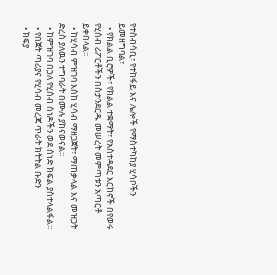የተስብሳቢ፣ የተከፋይ እና ሌሎች የማስተካከያ ሂሳቦችን ይመዘግባል፣
  • የክልል ቢሮዎች፣ የክልል ተቋማት፣ የአስተዳደር እርከኖች በየወሩ የሂሰብ ሪፖርቶችን በስታንደርዱ መሠረት መምጣቱን አጣርቶ ይቀበላል፡፡
  • ከሂሳብ ምዝገባ እስከ ሂሳብ ማዘጋጀት፣ ማጠቃላል እና መዝጋት ድረስ ያለዉን ተግባራት በሙሉ ያከናወናል፡፡
  • ከምዝገባ በኃለ የሂሰብ ሰነዶችን ወደ ሰነድ ክፍል ያስተላልፋል፡፡
  • የበጀት ጣሪያና የሂሳብ መረጃ ጥራት ክትትል ቡድን
  • ክፍያ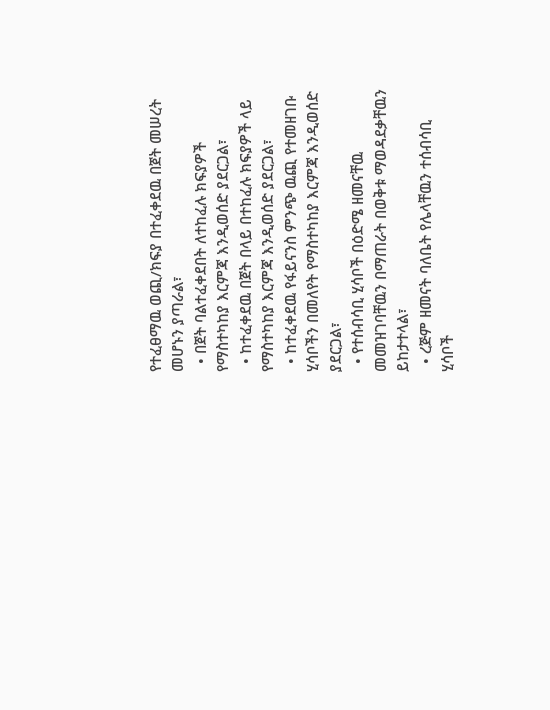የተፈፀማዉ ወጪ/ክፍያ በተፈቀደዉ በጀት መሠረት መሆኑን ያጣራል፣
  • በጀት ባልተፈቀደበት ለተከፈሉ ክፍያዎች የማስተካከያ እርምጃ እንዲወሰድ ያደርጋል፣
  • ከተፈቀደዉ በጀት በላይ በተከፈሉ ክፍያዎች ላይ የማስተካከያ እርምጃ እንዲወሰድ ያደርጋል፣
  • ከተፈቀደዉ የፋይናንስ ምንጭ ዉጪ የተመዘገቡ ሂሳቦችን በመለየት የማስተካከያ እርምጃ እንዲወሰድ ያደርጋል፣
  • የተሰብሳቢ ሂሳቦች በዕድሜ ዘመናቸዉ መመዝገባቸዉን በማጠራት በወቅቱ ማወዳደቃቸዉን ይከታተላል፣
  • ረጅም ዘመናት ባለቤት የሌላቸዉን ተሰብሳቢ ሂሳቦች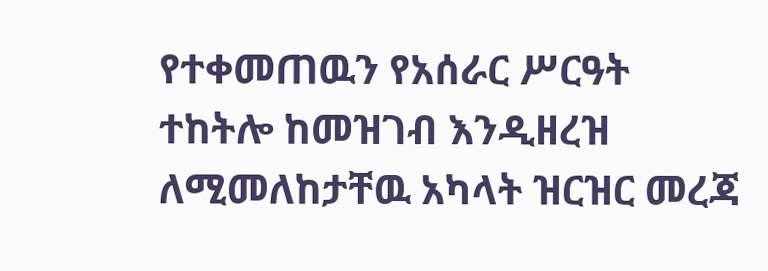የተቀመጠዉን የአሰራር ሥርዓት ተከትሎ ከመዝገብ እንዲዘረዝ ለሚመለከታቸዉ አካላት ዝርዝር መረጃ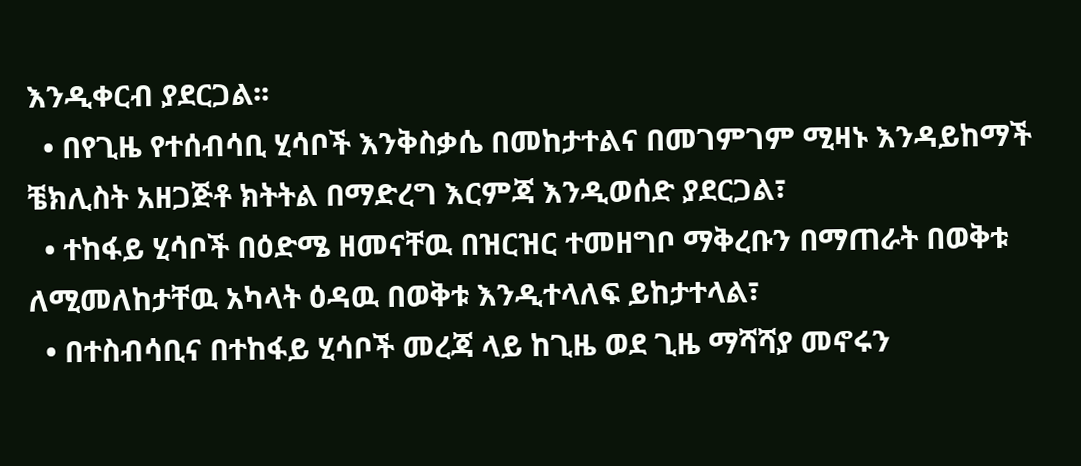እንዲቀርብ ያደርጋል፡፡
  • በየጊዜ የተሰብሳቢ ሂሳቦች እንቅስቃሴ በመከታተልና በመገምገም ሚዛኑ እንዳይከማች ቼክሊስት አዘጋጅቶ ክትትል በማድረግ እርምጃ እንዲወሰድ ያደርጋል፣
  • ተከፋይ ሂሳቦች በዕድሜ ዘመናቸዉ በዝርዝር ተመዘግቦ ማቅረቡን በማጠራት በወቅቱ ለሚመለከታቸዉ አካላት ዕዳዉ በወቅቱ እንዲተላለፍ ይከታተላል፣
  • በተስብሳቢና በተከፋይ ሂሳቦች መረጃ ላይ ከጊዜ ወደ ጊዜ ማሻሻያ መኖሩን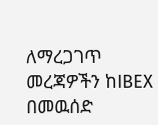ለማረጋገጥ
መረጃዎችን ከIBEX በመዉሰድ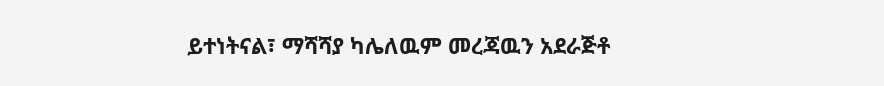ይተነትናል፣ ማሻሻያ ካሌለዉም መረጃዉን አደራጅቶ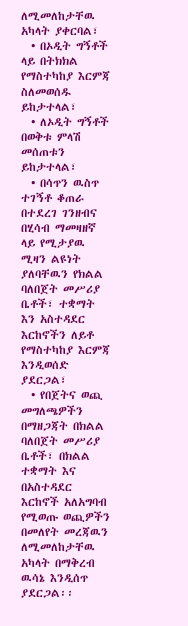ለሚመለከታቸዉ አካላት ያቀርባል፣
  • በኦዲት ግኝቶች ላይ በትክክል የማስተካከያ እርምጃ ስለመወሰዱ ይከታተላል፣
  • ለኦዲት ግኝቶች በወቅቱ ምላሽ መሰጠቱን ይከታተላል፣
  • በሳጥን ዉስጥ ተገኝቶ ቆጠራ በተደረገ ገንዘብና በሂሳብ ማመዛዘኛ ላይ የሚታያዉ ሚዛን ልዩነት ያለባቸዉን የክልል ባለበጀት መሥሪያ ቤቶች፣ ተቋማት እን አስተዳደር እርከኖችን ለይቶ የማስተካከያ እርምጃ እንዲወሰድ ያደርጋል፣
  • የበጀትና ወጪ መግለጫዎችን በማዘጋጃት በክልል ባለበጀት መሥሪያ ቤቶች፣ በክልል ተቋማት እና በአስተዳደር እርከኖች አለአግባብ የሚወጡ ወጪዎችን በመለየት መረጃዉን ለሚመለከታቸዉ አካላት በማቅረብ ዉሳኔ እንዲሰጥ ያደርጋል፡፡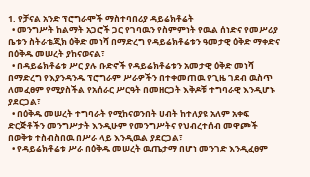1. የቻናል አንድ ፕሮግራሞች ማስተባበሪያ ዳይሬክቶሬት
  • መንግሥት ከልማት አጋሮች ጋር የገባዉን የስምምነት የዉል ሰነድና የመሥሪያ ቤቱን ስትራቴጂክ ዕቅድ መነሻ በማድረግ የዳይሬክቶሬቱን ዓመታዊ ዕቅድ ማቀድና በዕቅዱ መሠረት ያከናወናል፣
  • በዳይሬክቶሬቱ ሥር ያሉ ቡድኖች የዳይሬክቶሬቱን አመታዊ ዕቅድ መነሻ በማድረግ የእያንዳንዱ ፕሮግራም ሥራዎችን በተቀመጠዉ የጊዜ ገደብ ዉስጥ ለመፈፀም የሚያስችል የአሰራር ሥርዓት በመዘርጋት እቅዶቹ ተግባራዊ እንዲሆኑ ያደርጋል፣
  • በዕቅዱ መሠረት ተግባራት የሚከናወንበት ሀብት ከተለያዩ አለም አቀፍ ድርጅቶችን መንግሥታት እንዲሁም የመንግሥትና የህብረተሰብ መዋጮች በወቅቱ ተስብስበዉ በሥራ ላይ እንዲዉል ያደርጋል፣
  • የዳይሬክቶሬቱ ሥራ በዕቅዱ መሠረት ዉጤታማ በሆነ መንገድ እንዲፈፀም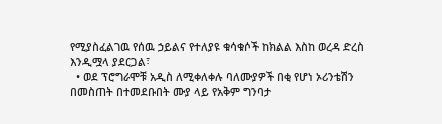የሚያስፈልገዉ የሰዉ ኃይልና የተለያዩ ቁሳቁሶች ከክልል እስከ ወረዳ ድረስ እንዲሟላ ያደርጋል፣
  • ወደ ፕሮግራሞቹ አዲስ ለሚቀለቀሉ ባለሙያዎች በቂ የሆነ ኦሪንቴሽን በመስጠት በተመደቡበት ሙያ ላይ የአቅም ግንባታ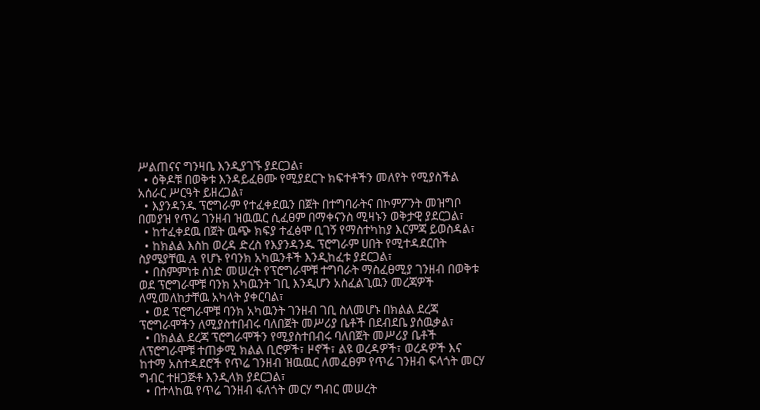ሥልጠናና ግንዛቤ እንዲያገኙ ያደርጋል፣
  • ዕቅዶቹ በወቅቱ እንዳይፈፀሙ የሚያደርጉ ክፍተቶችን መለየት የሚያስችል አሰራር ሥርዓት ይዘረጋል፣
  • እያንዳንዱ ፕሮግራም የተፈቀደዉን በጀት በተግባራትና በኮምፖንት መዝግቦ በመያዝ የጥሬ ገንዘብ ዝዉዉር ሲፈፀም በማቀናንስ ሚዛኑን ወቅታዊ ያደርጋል፣
  • ከተፈቀደዉ በጀት ዉጭ ክፍያ ተፈፅሞ ቢገኝ የማስተካከያ እርምጃ ይወስዳል፣
  • ከክልል እስከ ወረዳ ድረስ የእያንዳንዱ ፕሮግራም ሀበት የሚተዳደርበት ስያሜያቸዉ A የሆኑ የባንክ አካዉንቶች እንዲከፈቱ ያደርጋል፣
  • በስምምነቱ ሰነድ መሠረት የፕሮግራሞቹ ተግባራት ማስፈፀሚያ ገንዘብ በወቅቱ ወደ ፕሮግራሞቹ ባንክ አካዉንት ገቢ እንዲሆን አስፈልጊዉን መረጃዎች ለሚመለከታቸዉ አካላት ያቀርባል፣
  • ወደ ፕሮግራሞቹ ባንክ አካዉንት ገንዘብ ገቢ ስለመሆኑ በክልል ደረጃ ፕሮግራሞችን ለሚያስተበብሩ ባለበጀት መሥሪያ ቤቶች በደብደቤ ያሰዉቃል፣
  • በክልል ደረጃ ፕሮግራሞችን የሚያስተበብሩ ባለበጀት መሥሪያ ቤቶች ለፕሮግራሞቹ ተጠቃሚ ክልል ቢሮዎች፣ ዞኖች፣ ልዩ ወረዳዎች፣ ወረዳዎች እና ከተማ አስተዳደሮች የጥሬ ገንዘብ ዝዉዉር ለመፈፀም የጥሬ ገንዘብ ፍላጎት መርሃ ግብር ተዘጋጅቶ እንዲላክ ያደርጋል፣
  • በተላከዉ የጥሬ ገንዘብ ፋለጎት መርሃ ግብር መሠረት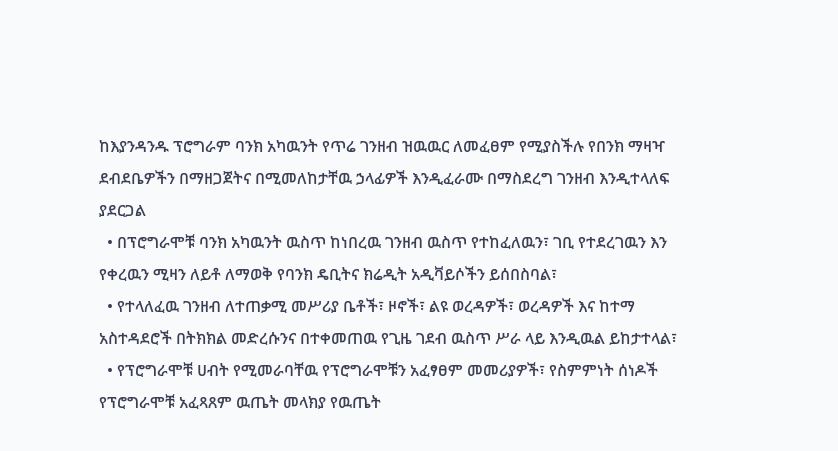ከእያንዳንዱ ፕሮግራም ባንክ አካዉንት የጥሬ ገንዘብ ዝዉዉር ለመፈፀም የሚያስችሉ የበንክ ማዛዣ ደብደቤዎችን በማዘጋጀትና በሚመለከታቸዉ ኃላፊዎች እንዲፈራሙ በማስደረግ ገንዘብ እንዲተላለፍ ያደርጋል
  • በፕሮግራሞቹ ባንክ አካዉንት ዉስጥ ከነበረዉ ገንዘብ ዉስጥ የተከፈለዉን፣ ገቢ የተደረገዉን እን የቀረዉን ሚዛን ለይቶ ለማወቅ የባንክ ዴቢትና ክሬዲት አዲቫይሶችን ይሰበስባል፣
  • የተላለፈዉ ገንዘብ ለተጠቃሚ መሥሪያ ቤቶች፣ ዞኖች፣ ልዩ ወረዳዎች፣ ወረዳዎች እና ከተማ አስተዳደሮች በትክክል መድረሱንና በተቀመጠዉ የጊዜ ገደብ ዉስጥ ሥራ ላይ እንዲዉል ይከታተላል፣
  • የፕሮግራሞቹ ሀብት የሚመራባቸዉ የፕሮግራሞቹን አፈፃፀም መመሪያዎች፣ የስምምነት ሰነዶች የፕሮግራሞቹ አፈጻጸም ዉጤት መላክያ የዉጤት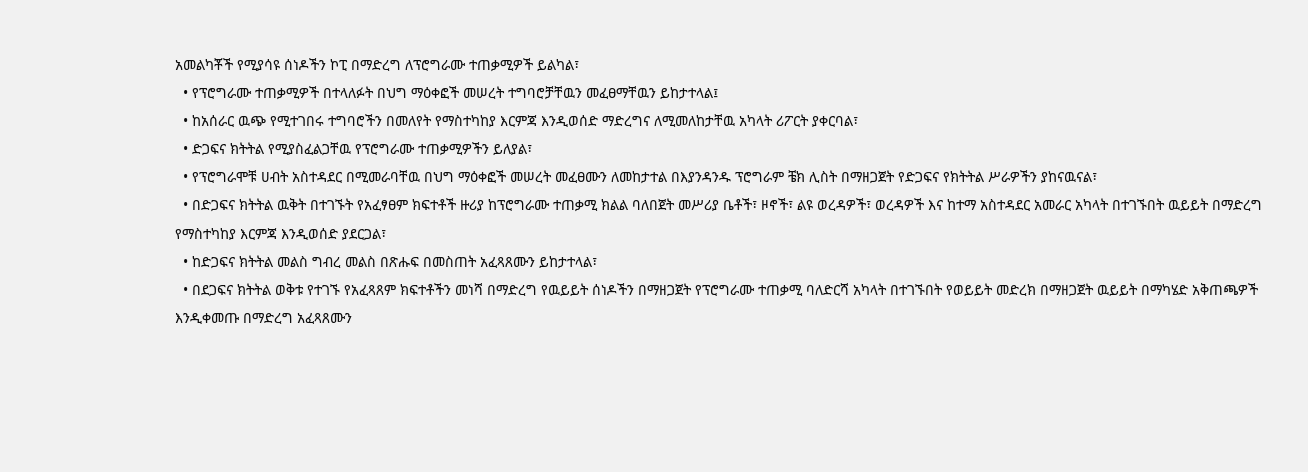አመልካቾች የሚያሳዩ ሰነዶችን ኮፒ በማድረግ ለፕሮግራሙ ተጠቃሚዎች ይልካል፣
  • የፕሮግራሙ ተጠቃሚዎች በተላለፉት በህግ ማዕቀፎች መሠረት ተግባሮቻቸዉን መፈፀማቸዉን ይከታተላል፤
  • ከአሰራር ዉጭ የሚተገበሩ ተግባሮችን በመለየት የማስተካከያ እርምጃ እንዲወሰድ ማድረግና ለሚመለከታቸዉ አካላት ሪፖርት ያቀርባል፣
  • ድጋፍና ክትትል የሚያስፈልጋቸዉ የፕሮግራሙ ተጠቃሚዎችን ይለያል፣
  • የፕሮግራሞቹ ሀብት አስተዳደር በሚመራባቸዉ በህግ ማዕቀፎች መሠረት መፈፀሙን ለመከታተል በእያንዳንዱ ፕሮግራም ቼክ ሊስት በማዘጋጀት የድጋፍና የክትትል ሥራዎችን ያከናዉናል፣
  • በድጋፍና ክትትል ዉቅት በተገኙት የአፈፃፀም ክፍተቶች ዙሪያ ከፕሮግራሙ ተጠቃሚ ክልል ባለበጀት መሥሪያ ቤቶች፣ ዞኖች፣ ልዩ ወረዳዎች፣ ወረዳዎች እና ከተማ አስተዳደር አመራር አካላት በተገኙበት ዉይይት በማድረግ የማስተካከያ እርምጃ እንዲወሰድ ያደርጋል፣
  • ከድጋፍና ክትትል መልስ ግብረ መልስ በጽሑፍ በመስጠት አፈጻጸሙን ይከታተላል፣
  • በደጋፍና ክትትል ወቅቱ የተገኙ የአፈጻጸም ክፍተቶችን መነሻ በማድረግ የዉይይት ሰነዶችን በማዘጋጀት የፕሮግራሙ ተጠቃሚ ባለድርሻ አካላት በተገኙበት የወይይት መድረክ በማዘጋጀት ዉይይት በማካሄድ አቅጠጫዎች እንዲቀመጡ በማድረግ አፈጻጸሙን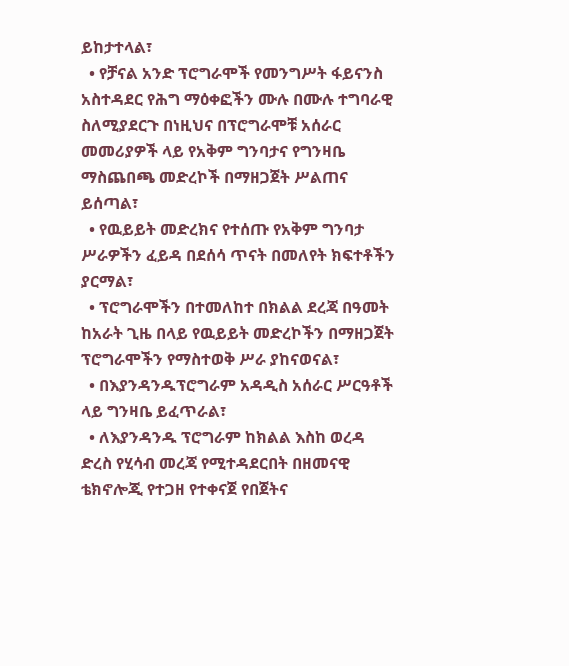ይከታተላል፣
  • የቻናል አንድ ፕሮግራሞች የመንግሥት ፋይናንስ አስተዳደር የሕግ ማዕቀፎችን ሙሉ በሙሉ ተግባራዊ ስለሚያደርጉ በነዚህና በፕሮግራሞቹ አሰራር መመሪያዎች ላይ የአቅም ግንባታና የግንዛቤ ማስጨበጫ መድረኮች በማዘጋጀት ሥልጠና ይሰጣል፣
  • የዉይይት መድረክና የተሰጡ የአቅም ግንባታ ሥራዎችን ፈይዳ በደሰሳ ጥናት በመለየት ክፍተቶችን ያርማል፣
  • ፕሮግራሞችን በተመለከተ በክልል ደረጃ በዓመት ከአራት ጊዜ በላይ የዉይይት መድረኮችን በማዘጋጀት ፕሮግራሞችን የማስተወቅ ሥራ ያከናወናል፣
  • በእያንዳንዱፕሮግራም አዳዲስ አሰራር ሥርዓቶች ላይ ግንዛቤ ይፈጥራል፣
  • ለእያንዳንዱ ፕሮግራም ከክልል እስከ ወረዳ ድረስ የሂሳብ መረጃ የሚተዳደርበት በዘመናዊ ቴክኖሎጂ የተጋዘ የተቀናጀ የበጀትና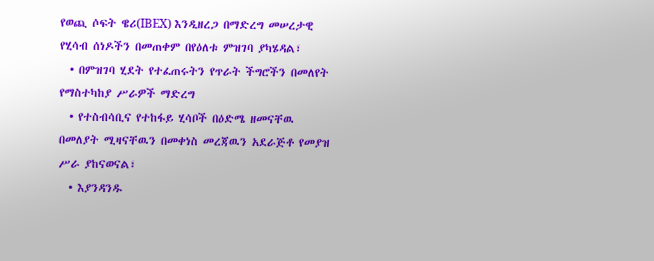የወጪ ሶፍት ዌሪ(IBEX) እንዲዘረጋ በማድረግ መሠረታዊ የሂሳብ ሰነዶችን በመጠቀም በየዕለቱ ምዝገባ ያካሄዳል፣
  • በምዝገባ ሂደት የተፈጠሩትን የጥራት ችግሮችን በመለየት የማስተካከያ ሥራዎች ማድረግ
  • የተስብሳቢና የተከፋይ ሂሳቦች በዕድሜ ዘመናቸዉ በመለያት ሚዛናቸዉን በመቀነስ መረጃዉን አደራጅቶ የመያዝ ሥራ ያከናወናል፣
  • እያንዳንዱ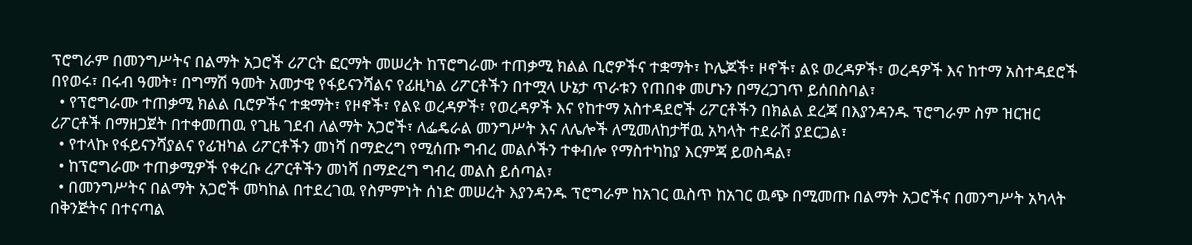ፕሮግራም በመንግሥትና በልማት አጋሮች ሪፖርት ፎርማት መሠረት ከፕሮግራሙ ተጠቃሚ ክልል ቢሮዎችና ተቋማት፣ ኮሌጆች፣ ዞኖች፣ ልዩ ወረዳዎች፣ ወረዳዎች እና ከተማ አስተዳደሮች በየወሩ፣ በሩብ ዓመት፣ በግማሽ ዓመት አመታዊ የፋይናንሻልና የፊዚካል ሪፖርቶችን በተሟላ ሁኔታ ጥራቱን የጠበቀ መሆኑን በማረጋገጥ ይሰበስባል፣
  • የፕሮግራሙ ተጠቃሚ ክልል ቢሮዎችና ተቋማት፣ የዞኖች፣ የልዩ ወረዳዎች፣ የወረዳዎች እና የከተማ አስተዳደሮች ሪፖርቶችን በክልል ደረጃ በእያንዳንዱ ፕሮግራም ስም ዝርዝር ሪፖርቶች በማዘጋጀት በተቀመጠዉ የጊዜ ገደብ ለልማት አጋሮች፣ ለፌዴራል መንግሥት እና ለሌሎች ለሚመለከታቸዉ አካላት ተደራሽ ያደርጋል፣
  • የተላኩ የፋይናንሻያልና የፊዝካል ሪፖርቶችን መነሻ በማድረግ የሚሰጡ ግብረ መልሶችን ተቀብሎ የማስተካከያ እርምጃ ይወስዳል፣
  • ከፕሮግራሙ ተጠቃሚዎች የቀረቡ ረፖርቶችን መነሻ በማድረግ ግብረ መልስ ይሰጣል፣
  • በመንግሥትና በልማት አጋሮች መካከል በተደረገዉ የስምምነት ሰነድ መሠረት እያንዳንዱ ፕሮግራም ከአገር ዉስጥ ከአገር ዉጭ በሚመጡ በልማት አጋሮችና በመንግሥት አካላት በቅንጅትና በተናጣል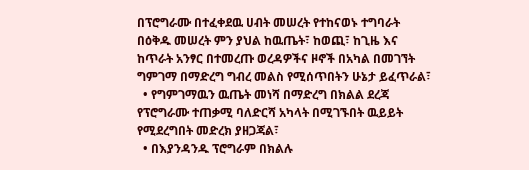በፕሮግራሙ በተፈቀደዉ ሀብት መሠረት የተከናወኑ ተግባራት በዕቅዱ መሠረት ምን ያህል ከዉጤት፣ ከወጪ፣ ከጊዜ እና ከጥራት አንፃር በተመረጡ ወረዳዎችና ዞኖች በአካል በመገኘት ግምገማ በማድረግ ግብረ መልስ የሚሰጥበትን ሁኔታ ይፈጥራል፣
  • የግምገማዉን ዉጤት መነሻ በማድረግ በክልል ደረጃ የፕሮግራሙ ተጠቃሚ ባለድርሻ አካላት በሚገኙበት ዉይይት የሚደረግበት መድረክ ያዘጋጃል፣
  • በእያንዳንዱ ፕሮግራም በክልሉ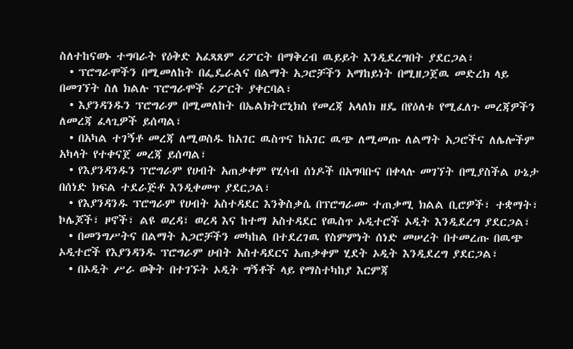ስለተከናወኑ ተግባራት የዕቅድ አፈጻጸም ሪፖርት በማቅረብ ዉይይት እንዲደረግበት ያደርጋል፣
  • ፕሮግራሞችን በሚመለከት በፌዴራልና በልማት አጋሮቻችን አማከይነት በሚዘጋጀዉ መድረክ ላይ በመገኘት ስለ ክልሉ ፕሮግራሞች ሪፖርት ያቀርባል፣
  • እያንዳንዱን ፕሮግራም በሚመለከት በኤልክትሮኒክስ የመረጃ አላለክ ዘዴ በየዕለቱ የሚፈለጉ መረጃዎችን ለመረጃ ፈላጊዎች ይሰጣል፣
  • በአካል ተገኝቶ መረጃ ለሚወስዱ ከአገር ዉስጥና ከአገር ዉጭ ለሚመጡ ለልማት አጋሮችና ለሌሎችም አካላት የተቀናጀ መረጃ ይሰጣል፣
  • የእያንዳንዱን ፕሮግራም የሀብት አጠቃቀም የሂሳብ ሰነዶች በአግባቡና በቀላሉ መገኘት በሚያስችል ሁኔታ በሰነድ ክፍል ተደራጅቶ እንዲቀመጥ ያደርጋል፣
  • የእያንዳንዱ ፕሮግራም የሀብት አስተዳደር እንቅስቃሴ በፕሮግራሙ ተጠቃሚ ክልል ቢሮዎች፣ ተቋማት፣ ኮሌጆች፣ ዞኖች፣ ልዩ ወረዳ፣ ወረዳ እና ከተማ አስተዳደር የዉስጥ ኦዲተሮች ኦዲት እንዲደረግ ያደርጋል፣
  • በመንግሥትና በልማት አጋሮቻችን መካከል በተደረገዉ የስምምነት ሰነድ መሠረት በተመረጡ በዉጭ ኦዲተሮች የእያንዳንዱ ፕሮግራም ሀብት አስተዳደርና አጠቃቀም ሂደት ኦዲት እንዲደረግ ያደርጋል፣
  • በኦዲት ሥራ ወቅት በተገኙት ኦዲት ግኝቶች ላይ የማስተካከያ እርምጃ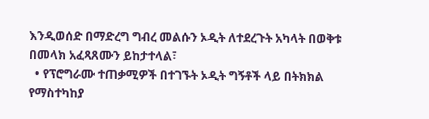እንዲወሰድ በማድረግ ግብረ መልሱን ኦዲት ለተደረጉት አካላት በወቅቱ በመላክ አፈጻጸሙን ይከታተላል፣
  • የፕሮግራሙ ተጠቃሚዎች በተገኙት ኦዲት ግኝቶች ላይ በትክክል የማስተካከያ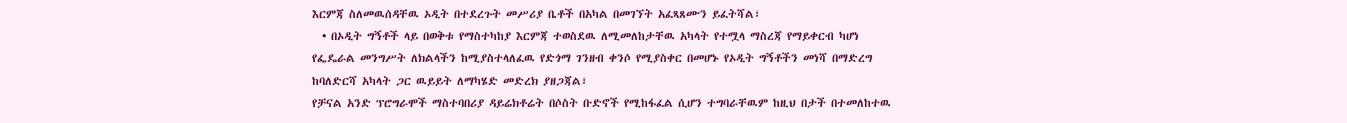እርምጃ ስለመዉሰዳቸዉ ኦዲት በተደረጉት መሥሪያ ቤቶች በአካል በመገኘት አፈጻጸሙን ይፈትሻል፣
  • በኦዲት ግኝቶች ላይ በወቅቱ የማስተካከያ እርምጃ ተወስደዉ ለሚመለከታቸዉ አካላት የተሟላ ማስረጃ የማይቀርብ ካሆነ የፌዴራል መንግሥት ለክልላችን ከሚያስተላለፈዉ የድጎማ ገንዘብ ቀንሶ የሚያስቀር በመሆኑ የኦዲት ግኝቶችን መነሻ በማድረግ ከባለድርሻ አካላት ጋር ዉይይት ለማካሄድ መድረክ ያዘጋጃል፣
የቻናል አንድ ፕሮግራሞች ማስተባበሪያ ዳይሬክቶሬት በሶስት ቡድኖች የሚከፋፈል ሲሆን ተግባራቸዉም ከዚህ በታች በተመለከተዉ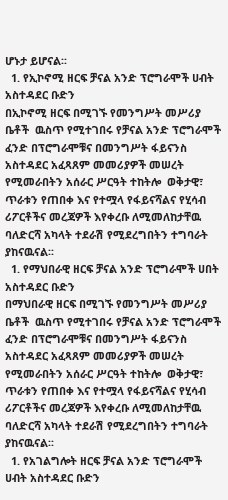ሆኑታ ይሆናል፡፡
  1. የኢኮኖሚ ዘርፍ ቻናል አንድ ፕሮግራሞች ሀብት አስተዳደር ቡድን
በኢኮኖሚ ዘርፍ በሚገኙ የመንግሥት መሥሪያ ቤቶች  ዉስጥ የሚተገበሩ የቻናል አንድ ፕሮግራሞች ፈንድ በፕሮግራሞቹና በመንግሥት ፋይናንስ አስተዳደር አፈጻጸም መመሪያዎች መሠረት የሚመራበትን አሰራር ሥርዓት ተከትሎ  ወቅታዊ፣ ጥራቱን የጠበቀ እና የተሟላ የፋይናሻልና የሂሳብ ሪፖርቶችና መረጃዎች እየቀረቡ ለሚመለከታቸዉ ባለድርሻ አካላት ተደራሽ የሚደረግበትን ተግባራት ያከናዉናል፡፡
  1. የማህበራዊ ዘርፍ ቻናል አንድ ፕሮግራሞች ሀበት አስተዳደር ቡድን
በማህበራዊ ዘርፍ በሚገኙ የመንግሥት መሥሪያ ቤቶች  ዉስጥ የሚተገበሩ የቻናል አንድ ፕሮግራሞች ፈንድ በፕሮግራሞቹና በመንግሥት ፋይናንስ አስተዳደር አፈጻጸም መመሪያዎች መሠረት የሚመራበትን አሰራር ሥርዓት ተከትሎ  ወቅታዊ፣ ጥራቱን የጠበቀ እና የተሟላ የፋይናሻልና የሂሳብ ሪፖርቶችና መረጃዎች እየቀረቡ ለሚመለከታቸዉ ባለድርሻ አካላት ተደራሽ የሚደረግበትን ተግባራት ያከናዉናል፡፡
  1. የአገልግሎት ዘርፍ ቻናል አንድ ፕሮግራሞች ሀብት አስተዳደር ቡድን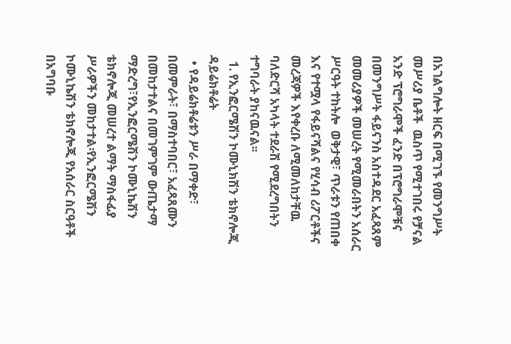በአገልግሎት ዘርፍ በሚገኙ የመንግሥት መሥሪያ ቤቶች  ዉስጥ የሚተገበሩ የቻናል አንድ ፕሮግራሞች ፈንድ በፕሮግራሞቹና በመንግሥት ፋይናንስ አስተዳደር አፈጻጸም መመሪያዎች መሠረት የሚመራበትን አሰራር ሥርዓት ተከትሎ  ወቅታዊ፣ ጥራቱን የጠበቀ እና የተሟላ የፋይናሻልና የሂሳብ ሪፖርቶችና መረጃዎች እየቀረቡ ለሚመለከታቸዉ ባለድርሻ አካላት ተደራሽ የሚደረግበትን ተግባራት ያከናዉናል፡፡
  1. የኢንፎርሜሽን ኮሙኒክሽን ቴክኖሎጂ ዳይሬክቶሬት
  • የዳይሬክቶሬቱን ሥራ በማቀድ፣ በመምራት፣ በማስተባበር፣ አፈጻጸሙን በመከታተልና በመገምገም ውጤታማ ማድረግ፣የኢንፎርሜሽን ኮሙኒኬሽን ቴክኖሎጂ መሠረተ ልማት ማስፋፊያ ሥራዎችን መከታተል፡የኢንፎርሜሽን ኮሙኒኬሽን ቴክኖሎጂ የአሰራር ስርዓቶች  በአግባቡ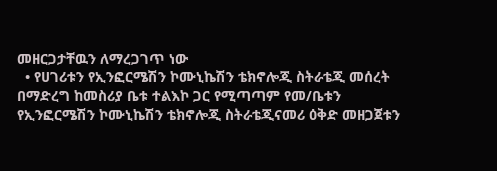መዘርጋታቸዉን ለማረጋገጥ ነው
  • የሀገሪቱን የኢንፎርሜሽን ኮሙኒኬሽን ቴክኖሎጂ ስትራቴጂ መሰረት በማድረግ ከመስሪያ ቤቱ ተልእኮ ጋር የሚጣጣም የመ/ቤቱን የኢንፎርሜሽን ኮሙኒኬሽን ቴክኖሎጂ ስትራቴጂናመሪ ዕቅድ መዘጋጀቱን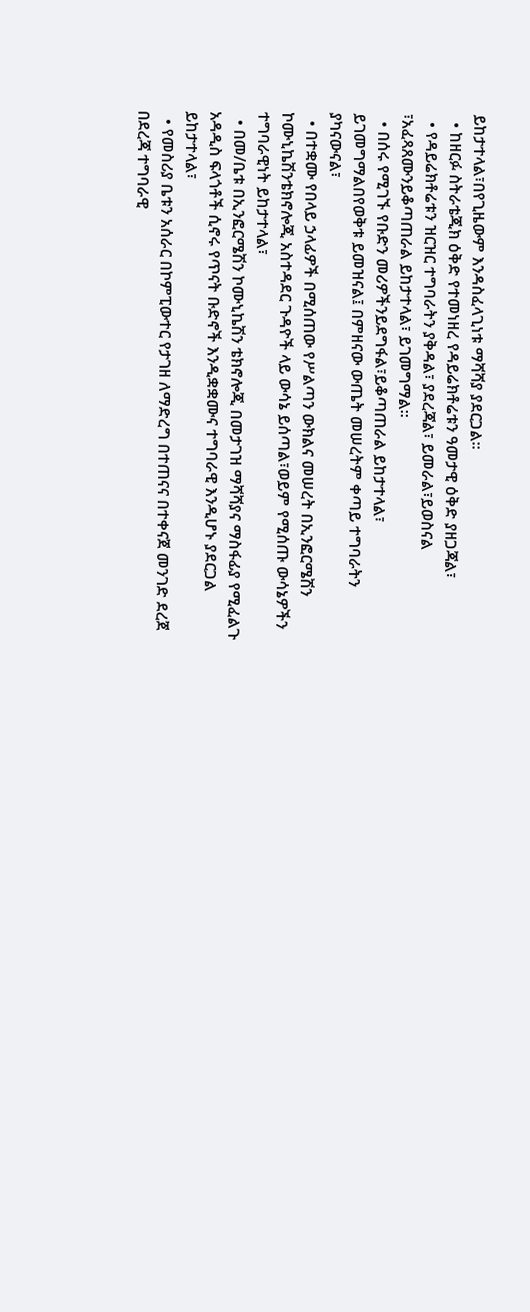ይከታተላል፣በየጊዜውም እንዳስፈላጊነቱ ማሻሻያ ያደርጋል፡፡
  • ከዘርፉ ስትራቴጂክ ዕቅድ የተመነዘረ የዳይሬክቶሬቱን ዓመታዊ ዕቅድ ያዘጋጃል፣
  • የዳይሬክቶሬቱን ዝርዝር ተግባራትን ያቅዳል፣ ያደረጃል፣ ይመራል፣ይወስናል ፣አፈጻጸሙንይቆጣጠራል ይከታተላል፣ ይገመግማል።
  • በሰሩ የሚገኙ የቡድን መሪዎችንይደግፋል፣ይቆጣጠራል ይከታተላል፣ ይገመግማልበየወቅቱ ይመዝናል፤ በምዘናው ውጤት መሠረትም ቀጣይ ተግባራትን ያካናውናል፣
  • በተቋሙ የበላይ ኃላፊዎች በሚሰጠው የሥልጣን ውክልና መሠረት በኢንፎርሜሽን ኮሙኒኬሽንቴክኖሎጂ አስተዳደር ጉዳዮች ላይ ውሳኔ ይሰጣል፣ወይም የሚሰጡ ውሳኔዎችን ተግባራዊነት ይከታተላል፣
  • በመ/ቤቱ በኢንፎርሜሽን ኮሙኒኬሽን ቴክኖሎጂ በመታገዝ ማሻሻያና ማስፋፊያ የሚፈልጉ አዳዲስ ፍላጎቶች ሲኖሩ የጥናት ቡድኖች እንዲቋቋሙና ተግባራዊ እንዲሆኑ ያደርጋል ይከታተላል፣
  • የመስሪያ ቤቱን አሰራር በኮምፒውተር የታገዘ ለማድረግ በተጠናና በተቀናጀ መንገድ ደረጀ በደረጃ ተግባራዊ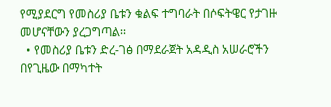የሚያደርግ የመስሪያ ቤቱን ቁልፍ ተግባራት በሶፍትዌር የታገዙ መሆናቸውን ያረጋግጣል፡፡
  • የመስሪያ ቤቱን ድረ-ገፅ በማደራጀት አዳዲስ አሠራሮችን በየጊዜው በማካተት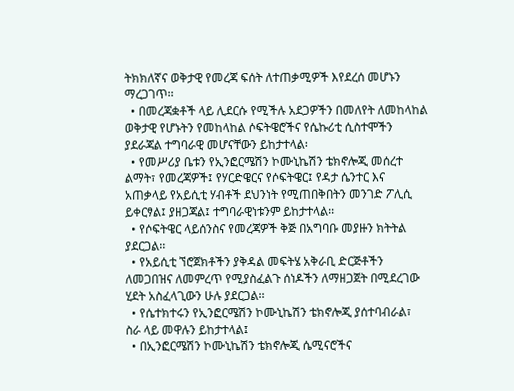ትክክለኛና ወቅታዊ የመረጃ ፍሰት ለተጠቃሚዎች እየደረሰ መሆኑን ማረጋገጥ፡፡
  • በመረጃቋቶች ላይ ሊደርሱ የሚችሉ አደጋዎችን በመለየት ለመከላከል ወቅታዊ የሆኑትን የመከላከል ሶፍትዌሮችና የሴኩሪቲ ሲስተሞችን ያደራጃል ተግባራዊ መሆናቸውን ይከታተላል፡
  • የመሥሪያ ቤቱን የኢንፎርሜሽን ኮሙኒኬሽን ቴክኖሎጂ መሰረተ ልማት፣ የመረጃዎች፤ የሃርድዌርና የሶፍትዌር፤ የዳታ ሴንተር እና አጠቃላይ የአይሲቲ ሃብቶች ደህንነት የሚጠበቅበትን መንገድ ፖሊሲ ይቀርፃል፤ ያዘጋጃል፤ ተግባራዊነቱንም ይከታተላል፡፡
  • የሶፍትዌር ላይሰንስና የመረጃዎች ቅጅ በአግባቡ መያዙን ክትትል ያደርጋል፡፡
  • የአይሲቲ ኘሮጀክቶችን ያቅዳል መፍትሄ አቅራቢ ድርጅቶችን ለመጋበዝና ለመምረጥ የሚያስፈልጉ ሰነዶችን ለማዘጋጀት በሚደረገው ሂደት አስፈላጊውን ሁሉ ያደርጋል፡፡
  • የሴተክተሩን የኢንፎርሜሽን ኮሙኒኬሽን ቴክኖሎጂ ያሰተባብራል፣ ስራ ላይ መዋሉን ይከታተላል፤
  • በኢንፎርሜሽን ኮሙኒኬሽን ቴክኖሎጂ ሴሚናሮችና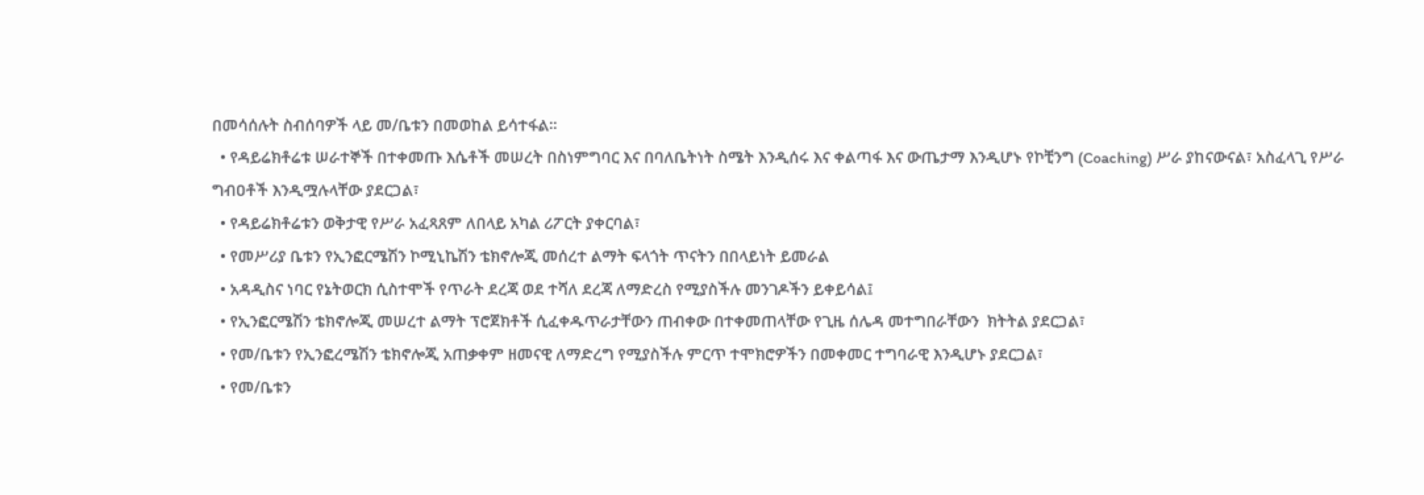በመሳሰሉት ስብሰባዎች ላይ መ/ቤቱን በመወከል ይሳተፋል፡፡
  • የዳይሬክቶሬቱ ሠራተኞች በተቀመጡ እሴቶች መሠረት በስነምግባር እና በባለቤትነት ስሜት እንዲሰሩ እና ቀልጣፋ እና ውጤታማ እንዲሆኑ የኮቺንግ (Coaching) ሥራ ያከናውናል፣ አስፈላጊ የሥራ ግብዐቶች እንዲሟሉላቸው ያደርጋል፣
  • የዳይሬክቶሬቱን ወቅታዊ የሥራ አፈጻጸም ለበላይ አካል ሪፖርት ያቀርባል፣
  • የመሥሪያ ቤቱን የኢንፎርሜሽን ኮሚኒኬሽን ቴክኖሎጂ መሰረተ ልማት ፍላጎት ጥናትን በበላይነት ይመራል
  • አዳዲስና ነባር የኔትወርክ ሲስተሞች የጥራት ደረጃ ወደ ተሻለ ደረጃ ለማድረስ የሚያስችሉ መንገዶችን ይቀይሳል፤
  • የኢንፎርሜሽን ቴክኖሎጂ መሠረተ ልማት ፕሮጀክቶች ሲፈቀዱጥራታቸውን ጠብቀው በተቀመጠላቸው የጊዜ ሰሌዳ መተግበራቸውን  ክትትል ያደርጋል፣
  • የመ/ቤቱን የኢንፎረሜሽን ቴክኖሎጂ አጠቃቀም ዘመናዊ ለማድረግ የሚያስችሉ ምርጥ ተሞክሮዎችን በመቀመር ተግባራዊ እንዲሆኑ ያደርጋል፣
  • የመ/ቤቱን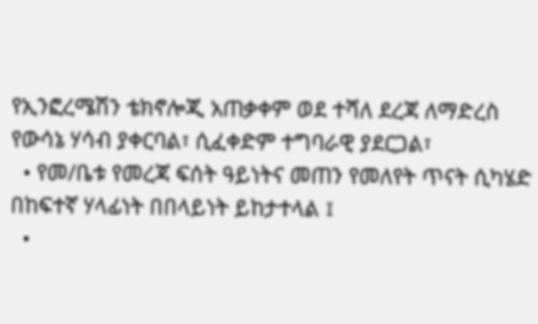የኢንፎረሜሽን ቴክኖሎጂ አጠቃቀም ወደ ተሻለ ደረጃ ለማድረስ የውሳኔ ሃሳብ ያቀርባል፣ ሲፈቀድም ተግባራዊ ያደርጋል፣
  • የመ/ቤቱ የመረጃ ፍሰት ዓይነትና መጠን የመለየት ጥናት ሲካሄድ በከፍተኛ ሃላፊነት በበላይነት ይከታተላል ፤
  •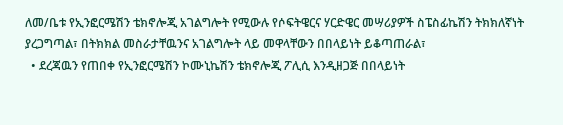ለመ/ቤቱ የኢንፎርሜሽን ቴክኖሎጂ አገልግሎት የሚውሉ የሶፍትዌርና ሃርድዌር መሣሪያዎች ስፔስፊኬሽን ትክክለኛነት ያረጋግጣል፣ በትክክል መስራታቸዉንና አገልግሎት ላይ መዋላቸውን በበላይነት ይቆጣጠራል፣
  • ደረጃዉን የጠበቀ የኢንፎርሜሽን ኮሙኒኬሽን ቴክኖሎጂ ፖሊሲ እንዲዘጋጅ በበላይነት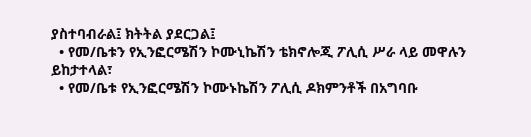ያስተባብራል፤ ክትትል ያደርጋል፤
  • የመ/ቤቱን የኢንፎርሜሽን ኮሙኒኬሽን ቴክኖሎጂ ፖሊሲ ሥራ ላይ መዋሉን ይከታተላል፣
  • የመ/ቤቱ የኢንፎርሜሽን ኮሙኑኬሽን ፖሊሲ ዶክምንቶች በአግባቡ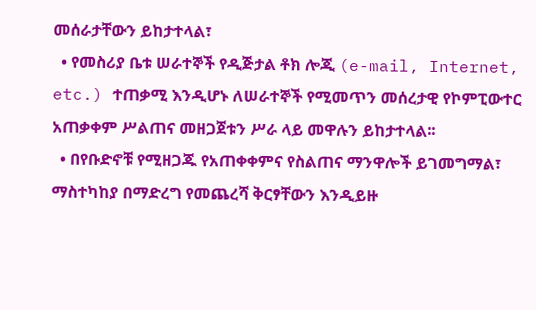መሰራታቸውን ይከታተላል፣
  • የመስሪያ ቤቱ ሠራተኞች የዲጅታል ቶክ ሎጂ (e-mail, Internet, etc.) ተጠቃሚ እንዲሆኑ ለሠራተኞች የሚመጥን መሰረታዊ የኮምፒውተር አጠቃቀም ሥልጠና መዘጋጀቱን ሥራ ላይ መዋሉን ይከታተላል፡፡
  • በየቡድኖቹ የሚዘጋጁ የአጠቀቀምና የስልጠና ማንዋሎች ይገመግማል፣ ማስተካከያ በማድረግ የመጨረሻ ቅርፃቸውን እንዲይዙ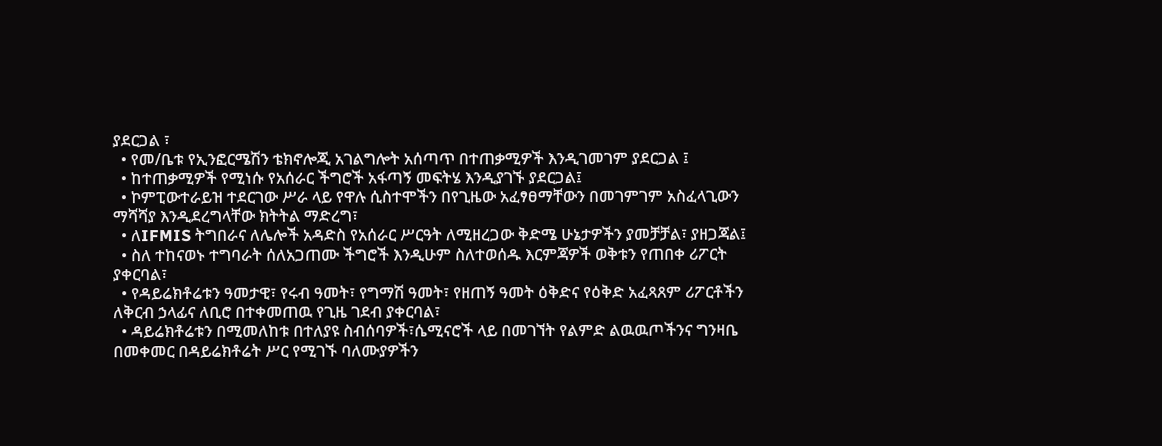ያደርጋል ፣
  • የመ/ቤቱ የኢንፎርሜሽን ቴክኖሎጂ አገልግሎት አሰጣጥ በተጠቃሚዎች እንዲገመገም ያደርጋል ፤
  • ከተጠቃሚዎች የሚነሱ የአሰራር ችግሮች አፋጣኝ መፍትሄ እንዲያገኙ ያደርጋል፤
  • ኮምፒውተራይዝ ተደርገው ሥራ ላይ የዋሉ ሲስተሞችን በየጊዜው አፈፃፀማቸውን በመገምገም አስፈላጊውን ማሻሻያ እንዲደረግላቸው ክትትል ማድረግ፣
  • ለIFMIS ትግበራና ለሌሎች አዳድስ የአሰራር ሥርዓት ለሚዘረጋው ቅድሜ ሁኔታዎችን ያመቻቻል፣ ያዘጋጃል፤
  • ስለ ተከናወኑ ተግባራት ሰለአጋጠሙ ችግሮች እንዲሁም ስለተወሰዱ እርምጃዎች ወቅቱን የጠበቀ ሪፖርት ያቀርባል፣
  • የዳይሬክቶሬቱን ዓመታዊ፣ የሩብ ዓመት፣ የግማሽ ዓመት፣ የዘጠኝ ዓመት ዕቅድና የዕቅድ አፈጻጸም ሪፖርቶችን ለቅርብ ኃላፊና ለቢሮ በተቀመጠዉ የጊዜ ገደብ ያቀርባል፣
  • ዳይሬክቶሬቱን በሚመለከቱ በተለያዩ ስብሰባዎች፣ሴሚናሮች ላይ በመገኘት የልምድ ልዉዉጦችንና ግንዛቤ በመቀመር በዳይሬክቶሬት ሥር የሚገኙ ባለሙያዎችን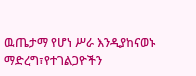ዉጤታማ የሆነ ሥራ እንዲያከናወኑ ማድረግ፣የተገልጋዮችን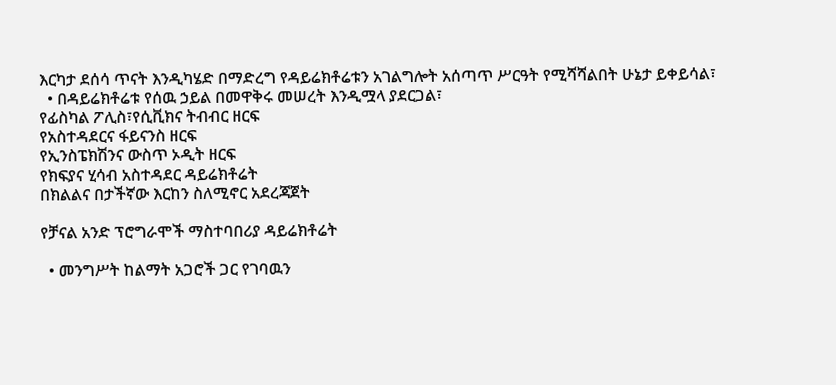እርካታ ደሰሳ ጥናት እንዲካሄድ በማድረግ የዳይሬክቶሬቱን አገልግሎት አሰጣጥ ሥርዓት የሚሻሻልበት ሁኔታ ይቀይሳል፣
  • በዳይሬክቶሬቱ የሰዉ ኃይል በመዋቅሩ መሠረት እንዲሟላ ያደርጋል፣
የፊስካል ፖሊስ፣የሲቪክና ትብብር ዘርፍ
የአስተዳደርና ፋይናንስ ዘርፍ
የኢንስፔክሽንና ውስጥ ኦዲት ዘርፍ
የክፍያና ሂሳብ አስተዳደር ዳይሬክቶሬት
በክልልና በታችኛው እርከን ስለሚኖር አደረጃጀት

የቻናል አንድ ፕሮግራሞች ማስተባበሪያ ዳይሬክቶሬት

  • መንግሥት ከልማት አጋሮች ጋር የገባዉን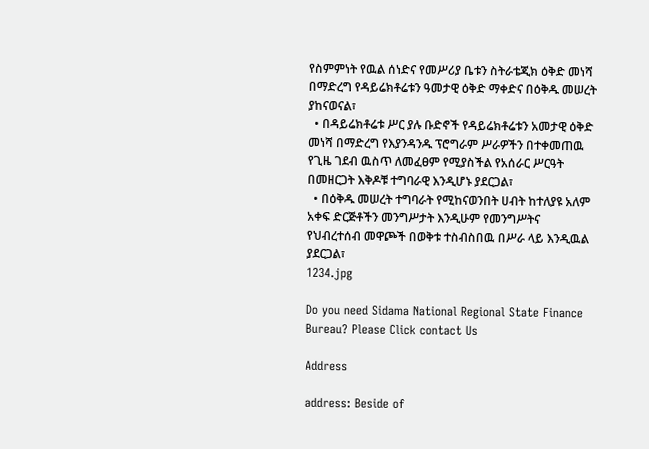የስምምነት የዉል ሰነድና የመሥሪያ ቤቱን ስትራቴጂክ ዕቅድ መነሻ በማድረግ የዳይሬክቶሬቱን ዓመታዊ ዕቅድ ማቀድና በዕቅዱ መሠረት ያከናወናል፣
  • በዳይሬክቶሬቱ ሥር ያሉ ቡድኖች የዳይሬክቶሬቱን አመታዊ ዕቅድ መነሻ በማድረግ የእያንዳንዱ ፕሮግራም ሥራዎችን በተቀመጠዉ የጊዜ ገደብ ዉስጥ ለመፈፀም የሚያስችል የአሰራር ሥርዓት በመዘርጋት እቅዶቹ ተግባራዊ እንዲሆኑ ያደርጋል፣
  • በዕቅዱ መሠረት ተግባራት የሚከናወንበት ሀብት ከተለያዩ አለም አቀፍ ድርጅቶችን መንግሥታት እንዲሁም የመንግሥትና የህብረተሰብ መዋጮች በወቅቱ ተስብስበዉ በሥራ ላይ እንዲዉል ያደርጋል፣
1234.jpg

Do you need Sidama National Regional State Finance Bureau? Please Click contact Us

Address

address: Beside of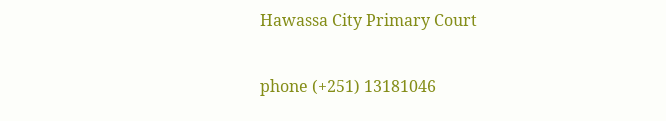Hawassa City Primary Court

phone (+251) 13181046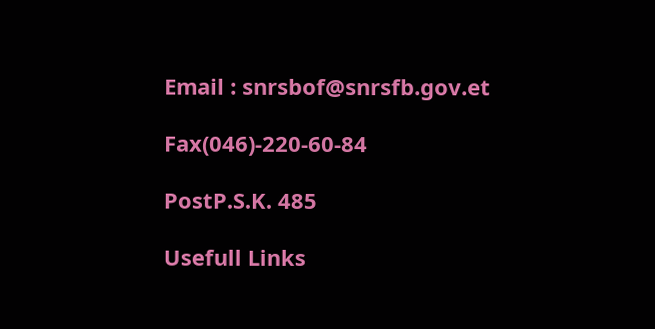Email : snrsbof@snrsfb.gov.et

Fax(046)-220-60-84

PostP.S.K. 485

Usefull Links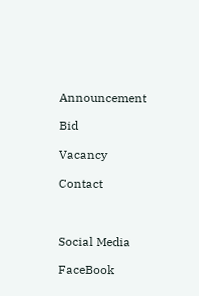Announcement

Bid

Vacancy

Contact



Social Media

FaceBook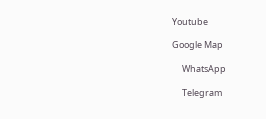Youtube

Google Map

     WhatsApp

     Telegram